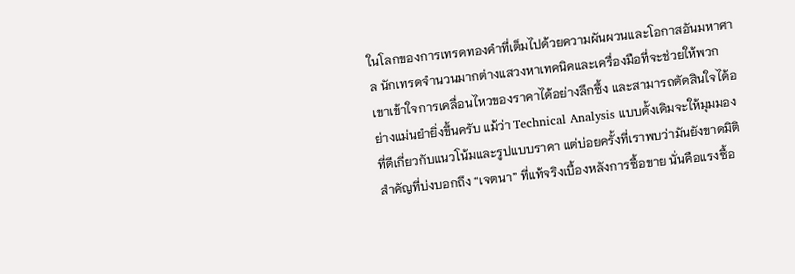ในโลกของการเทรดทองคำที่เต็มไปด้วยความผันผวนและโอกาสอันมหาศาล นักเทรดจำนวนมากต่างแสวงหาเทคนิคและเครื่องมือที่จะช่วยให้พวกเขาเข้าใจการเคลื่อนไหวของราคาได้อย่างลึกซึ้ง และสามารถตัดสินใจได้อย่างแม่นยำยิ่งขึ้นครับ แม้ว่า Technical Analysis แบบดั้งเดิมจะให้มุมมองที่ดีเกี่ยวกับแนวโน้มและรูปแบบราคา แต่บ่อยครั้งที่เราพบว่ามันยังขาดมิติสำคัญที่บ่งบอกถึง “เจตนา” ที่แท้จริงเบื้องหลังการซื้อขาย นั่นคือแรงซื้อ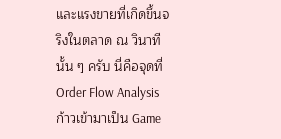และแรงขายที่เกิดขึ้นจริงในตลาด ณ วินาทีนั้น ๆ ครับ นี่คือจุดที่ Order Flow Analysis ก้าวเข้ามาเป็น Game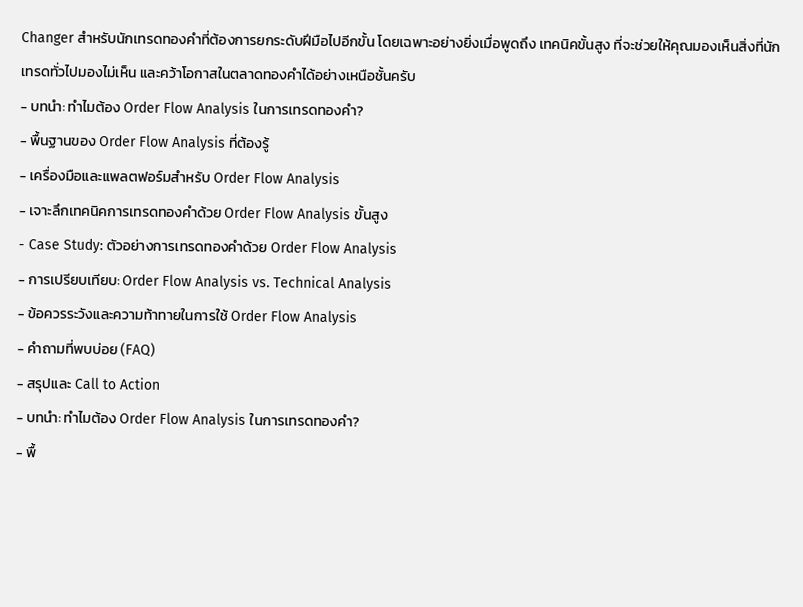Changer สำหรับนักเทรดทองคำที่ต้องการยกระดับฝีมือไปอีกขั้น โดยเฉพาะอย่างยิ่งเมื่อพูดถึง เทคนิคขั้นสูง ที่จะช่วยให้คุณมองเห็นสิ่งที่นักเทรดทั่วไปมองไม่เห็น และคว้าโอกาสในตลาดทองคำได้อย่างเหนือชั้นครับ
- บทนำ: ทำไมต้อง Order Flow Analysis ในการเทรดทองคำ?
- พื้นฐานของ Order Flow Analysis ที่ต้องรู้
- เครื่องมือและแพลตฟอร์มสำหรับ Order Flow Analysis
- เจาะลึกเทคนิคการเทรดทองคำด้วย Order Flow Analysis ขั้นสูง
- Case Study: ตัวอย่างการเทรดทองคำด้วย Order Flow Analysis
- การเปรียบเทียบ: Order Flow Analysis vs. Technical Analysis
- ข้อควรระวังและความท้าทายในการใช้ Order Flow Analysis
- คำถามที่พบบ่อย (FAQ)
- สรุปและ Call to Action
- บทนำ: ทำไมต้อง Order Flow Analysis ในการเทรดทองคำ?
- พื้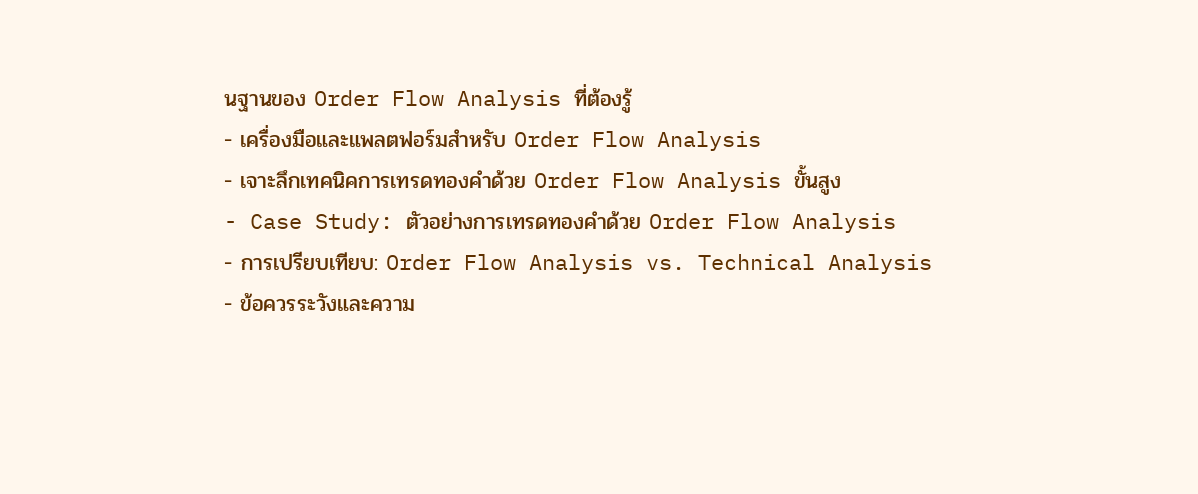นฐานของ Order Flow Analysis ที่ต้องรู้
- เครื่องมือและแพลตฟอร์มสำหรับ Order Flow Analysis
- เจาะลึกเทคนิคการเทรดทองคำด้วย Order Flow Analysis ขั้นสูง
- Case Study: ตัวอย่างการเทรดทองคำด้วย Order Flow Analysis
- การเปรียบเทียบ: Order Flow Analysis vs. Technical Analysis
- ข้อควรระวังและความ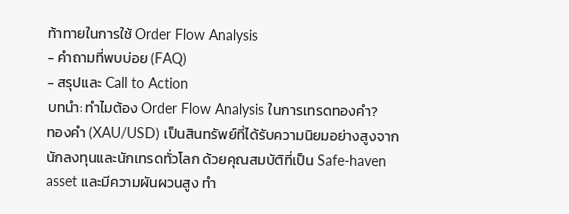ท้าทายในการใช้ Order Flow Analysis
- คำถามที่พบบ่อย (FAQ)
- สรุปและ Call to Action
บทนำ: ทำไมต้อง Order Flow Analysis ในการเทรดทองคำ?
ทองคำ (XAU/USD) เป็นสินทรัพย์ที่ได้รับความนิยมอย่างสูงจากนักลงทุนและนักเทรดทั่วโลก ด้วยคุณสมบัติที่เป็น Safe-haven asset และมีความผันผวนสูง ทำ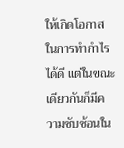ให้เกิดโอกาสในการทำกำไรได้ดี แต่ในขณะเดียวกันก็มีความซับซ้อนใน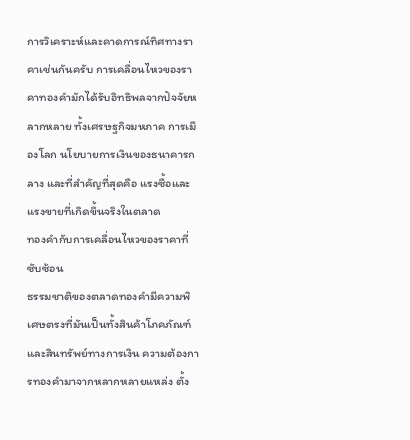การวิเคราะห์และคาดการณ์ทิศทางราคาเช่นกันครับ การเคลื่อนไหวของราคาทองคำมักได้รับอิทธิพลจากปัจจัยหลากหลาย ทั้งเศรษฐกิจมหภาค การเมืองโลก นโยบายการเงินของธนาคารกลาง และที่สำคัญที่สุดคือ แรงซื้อและแรงขายที่เกิดขึ้นจริงในตลาด
ทองคำกับการเคลื่อนไหวของราคาที่ซับซ้อน
ธรรมชาติของตลาดทองคำมีความพิเศษตรงที่มันเป็นทั้งสินค้าโภคภัณฑ์และสินทรัพย์ทางการเงิน ความต้องการทองคำมาจากหลากหลายแหล่ง ตั้ง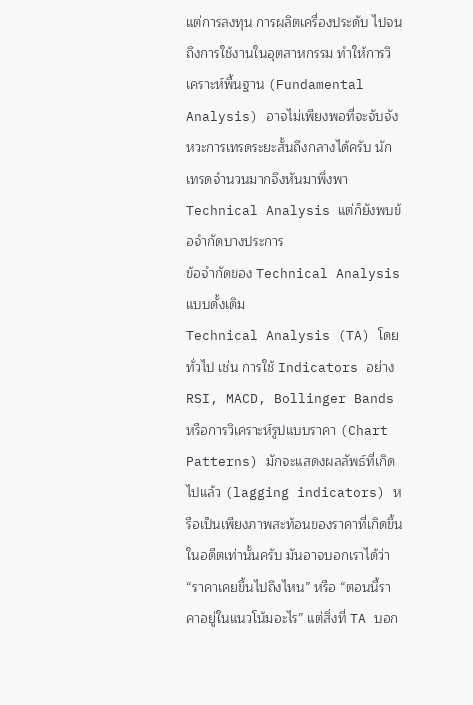แต่การลงทุน การผลิตเครื่องประดับ ไปจนถึงการใช้งานในอุตสาหกรรม ทำให้การวิเคราะห์พื้นฐาน (Fundamental Analysis) อาจไม่เพียงพอที่จะจับจังหวะการเทรดระยะสั้นถึงกลางได้ครับ นักเทรดจำนวนมากจึงหันมาพึ่งพา Technical Analysis แต่ก็ยังพบข้อจำกัดบางประการ
ข้อจำกัดของ Technical Analysis แบบดั้งเดิม
Technical Analysis (TA) โดยทั่วไป เช่น การใช้ Indicators อย่าง RSI, MACD, Bollinger Bands หรือการวิเคราะห์รูปแบบราคา (Chart Patterns) มักจะแสดงผลลัพธ์ที่เกิดไปแล้ว (lagging indicators) หรือเป็นเพียงภาพสะท้อนของราคาที่เกิดขึ้นในอดีตเท่านั้นครับ มันอาจบอกเราได้ว่า “ราคาเคยขึ้นไปถึงไหน” หรือ “ตอนนี้ราคาอยู่ในแนวโน้มอะไร” แต่สิ่งที่ TA บอก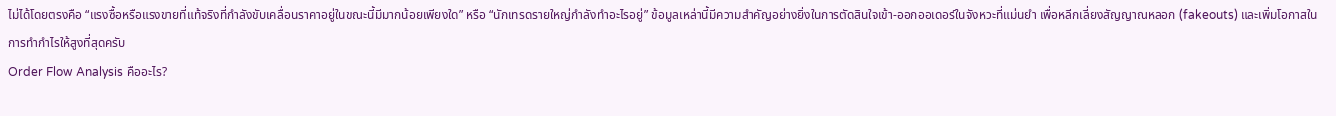ไม่ได้โดยตรงคือ “แรงซื้อหรือแรงขายที่แท้จริงที่กำลังขับเคลื่อนราคาอยู่ในขณะนี้มีมากน้อยเพียงใด” หรือ “นักเทรดรายใหญ่กำลังทำอะไรอยู่” ข้อมูลเหล่านี้มีความสำคัญอย่างยิ่งในการตัดสินใจเข้า-ออกออเดอร์ในจังหวะที่แม่นยำ เพื่อหลีกเลี่ยงสัญญาณหลอก (fakeouts) และเพิ่มโอกาสในการทำกำไรให้สูงที่สุดครับ
Order Flow Analysis คืออะไร?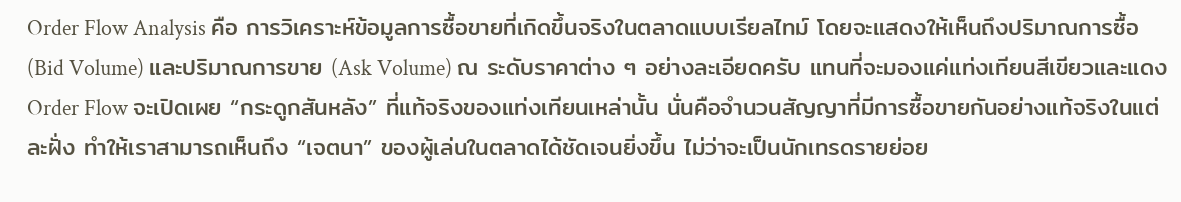Order Flow Analysis คือ การวิเคราะห์ข้อมูลการซื้อขายที่เกิดขึ้นจริงในตลาดแบบเรียลไทม์ โดยจะแสดงให้เห็นถึงปริมาณการซื้อ (Bid Volume) และปริมาณการขาย (Ask Volume) ณ ระดับราคาต่าง ๆ อย่างละเอียดครับ แทนที่จะมองแค่แท่งเทียนสีเขียวและแดง Order Flow จะเปิดเผย “กระดูกสันหลัง” ที่แท้จริงของแท่งเทียนเหล่านั้น นั่นคือจำนวนสัญญาที่มีการซื้อขายกันอย่างแท้จริงในแต่ละฝั่ง ทำให้เราสามารถเห็นถึง “เจตนา” ของผู้เล่นในตลาดได้ชัดเจนยิ่งขึ้น ไม่ว่าจะเป็นนักเทรดรายย่อย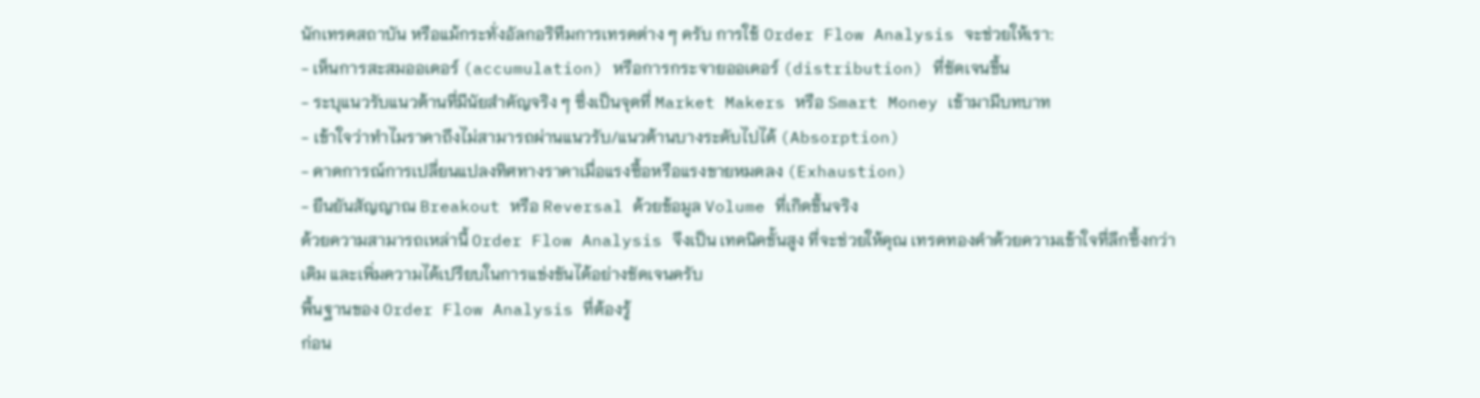นักเทรดสถาบัน หรือแม้กระทั่งอัลกอริทึมการเทรดต่าง ๆ ครับ การใช้ Order Flow Analysis จะช่วยให้เรา:
- เห็นการสะสมออเดอร์ (accumulation) หรือการกระจายออเดอร์ (distribution) ที่ชัดเจนขึ้น
- ระบุแนวรับแนวต้านที่มีนัยสำคัญจริง ๆ ซึ่งเป็นจุดที่ Market Makers หรือ Smart Money เข้ามามีบทบาท
- เข้าใจว่าทำไมราคาถึงไม่สามารถผ่านแนวรับ/แนวต้านบางระดับไปได้ (Absorption)
- คาดการณ์การเปลี่ยนแปลงทิศทางราคาเมื่อแรงซื้อหรือแรงขายหมดลง (Exhaustion)
- ยืนยันสัญญาณ Breakout หรือ Reversal ด้วยข้อมูล Volume ที่เกิดขึ้นจริง
ด้วยความสามารถเหล่านี้ Order Flow Analysis จึงเป็น เทคนิคขั้นสูง ที่จะช่วยให้คุณ เทรดทองคำด้วยความเข้าใจที่ลึกซึ้งกว่าเดิม และเพิ่มความได้เปรียบในการแข่งขันได้อย่างชัดเจนครับ
พื้นฐานของ Order Flow Analysis ที่ต้องรู้
ก่อน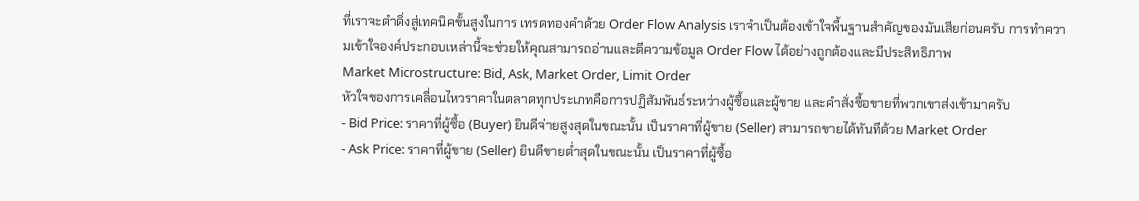ที่เราจะดำดิ่งสู่เทคนิคขั้นสูงในการ เทรดทองคำด้วย Order Flow Analysis เราจำเป็นต้องเข้าใจพื้นฐานสำคัญของมันเสียก่อนครับ การทำความเข้าใจองค์ประกอบเหล่านี้จะช่วยให้คุณสามารถอ่านและตีความข้อมูล Order Flow ได้อย่างถูกต้องและมีประสิทธิภาพ
Market Microstructure: Bid, Ask, Market Order, Limit Order
หัวใจของการเคลื่อนไหวราคาในตลาดทุกประเภทคือการปฏิสัมพันธ์ระหว่างผู้ซื้อและผู้ขาย และคำสั่งซื้อขายที่พวกเขาส่งเข้ามาครับ
- Bid Price: ราคาที่ผู้ซื้อ (Buyer) ยินดีจ่ายสูงสุดในขณะนั้น เป็นราคาที่ผู้ขาย (Seller) สามารถขายได้ทันทีด้วย Market Order
- Ask Price: ราคาที่ผู้ขาย (Seller) ยินดีขายต่ำสุดในขณะนั้น เป็นราคาที่ผู้ซื้อ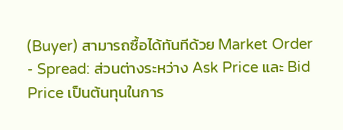(Buyer) สามารถซื้อได้ทันทีด้วย Market Order
- Spread: ส่วนต่างระหว่าง Ask Price และ Bid Price เป็นต้นทุนในการ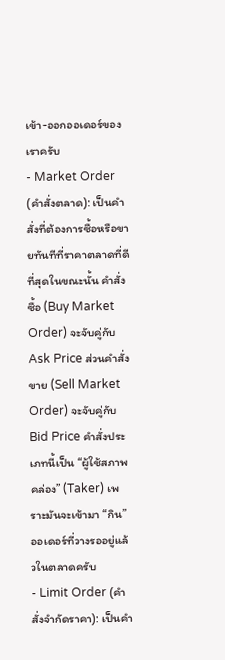เข้า-ออกออเดอร์ของเราครับ
- Market Order (คำสั่งตลาด): เป็นคำสั่งที่ต้องการซื้อหรือขายทันทีที่ราคาตลาดที่ดีที่สุดในขณะนั้น คำสั่งซื้อ (Buy Market Order) จะจับคู่กับ Ask Price ส่วนคำสั่งขาย (Sell Market Order) จะจับคู่กับ Bid Price คำสั่งประเภทนี้เป็น “ผู้ใช้สภาพคล่อง” (Taker) เพราะมันจะเข้ามา “กิน” ออเดอร์ที่วางรออยู่แล้วในตลาดครับ
- Limit Order (คำสั่งจำกัดราคา): เป็นคำ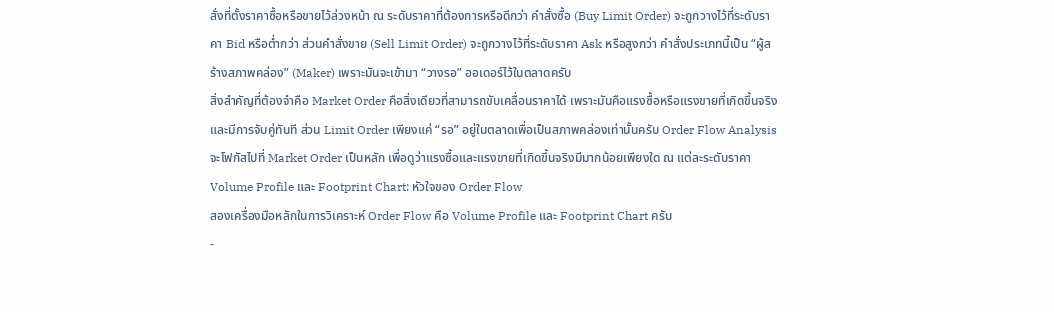สั่งที่ตั้งราคาซื้อหรือขายไว้ล่วงหน้า ณ ระดับราคาที่ต้องการหรือดีกว่า คำสั่งซื้อ (Buy Limit Order) จะถูกวางไว้ที่ระดับราคา Bid หรือต่ำกว่า ส่วนคำสั่งขาย (Sell Limit Order) จะถูกวางไว้ที่ระดับราคา Ask หรือสูงกว่า คำสั่งประเภทนี้เป็น “ผู้สร้างสภาพคล่อง” (Maker) เพราะมันจะเข้ามา “วางรอ” ออเดอร์ไว้ในตลาดครับ
สิ่งสำคัญที่ต้องจำคือ Market Order คือสิ่งเดียวที่สามารถขับเคลื่อนราคาได้ เพราะมันคือแรงซื้อหรือแรงขายที่เกิดขึ้นจริงและมีการจับคู่ทันที ส่วน Limit Order เพียงแค่ “รอ” อยู่ในตลาดเพื่อเป็นสภาพคล่องเท่านั้นครับ Order Flow Analysis จะโฟกัสไปที่ Market Order เป็นหลัก เพื่อดูว่าแรงซื้อและแรงขายที่เกิดขึ้นจริงมีมากน้อยเพียงใด ณ แต่ละระดับราคา
Volume Profile และ Footprint Chart: หัวใจของ Order Flow
สองเครื่องมือหลักในการวิเคราะห์ Order Flow คือ Volume Profile และ Footprint Chart ครับ
-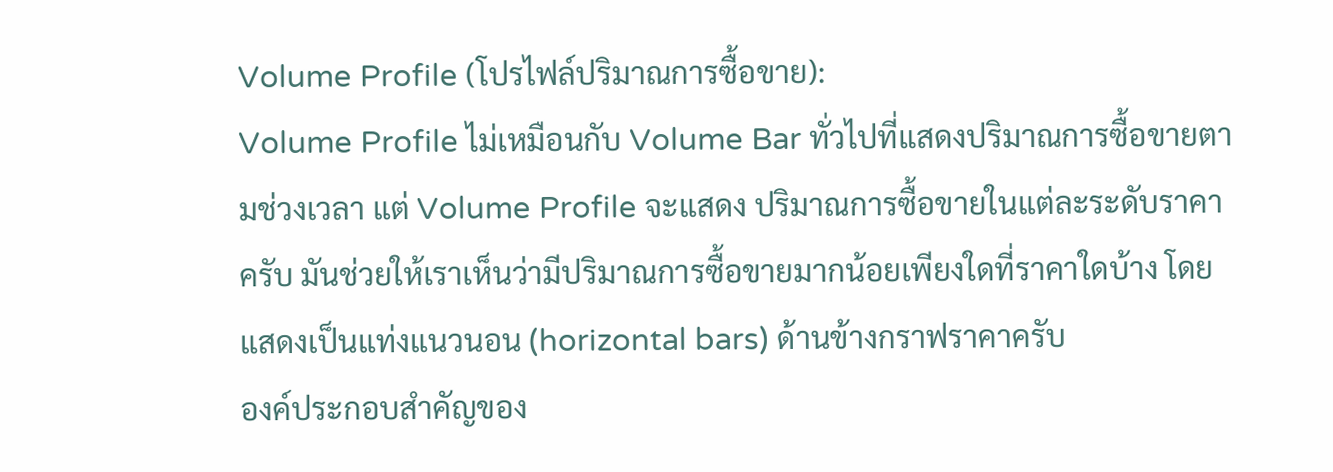Volume Profile (โปรไฟล์ปริมาณการซื้อขาย):
Volume Profile ไม่เหมือนกับ Volume Bar ทั่วไปที่แสดงปริมาณการซื้อขายตามช่วงเวลา แต่ Volume Profile จะแสดง ปริมาณการซื้อขายในแต่ละระดับราคา ครับ มันช่วยให้เราเห็นว่ามีปริมาณการซื้อขายมากน้อยเพียงใดที่ราคาใดบ้าง โดยแสดงเป็นแท่งแนวนอน (horizontal bars) ด้านข้างกราฟราคาครับ
องค์ประกอบสำคัญของ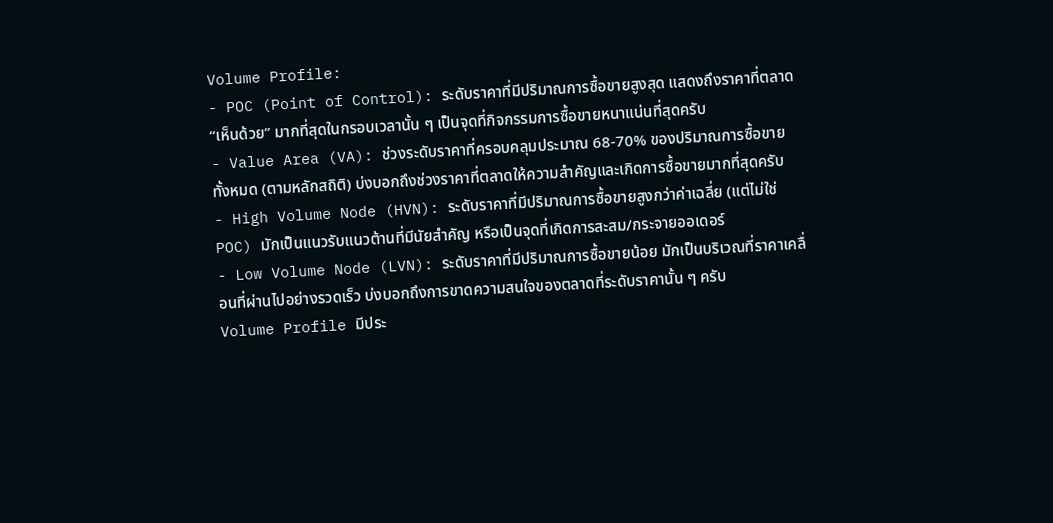Volume Profile:
- POC (Point of Control): ระดับราคาที่มีปริมาณการซื้อขายสูงสุด แสดงถึงราคาที่ตลาด “เห็นด้วย” มากที่สุดในกรอบเวลานั้น ๆ เป็นจุดที่กิจกรรมการซื้อขายหนาแน่นที่สุดครับ
- Value Area (VA): ช่วงระดับราคาที่ครอบคลุมประมาณ 68-70% ของปริมาณการซื้อขายทั้งหมด (ตามหลักสถิติ) บ่งบอกถึงช่วงราคาที่ตลาดให้ความสำคัญและเกิดการซื้อขายมากที่สุดครับ
- High Volume Node (HVN): ระดับราคาที่มีปริมาณการซื้อขายสูงกว่าค่าเฉลี่ย (แต่ไม่ใช่ POC) มักเป็นแนวรับแนวต้านที่มีนัยสำคัญ หรือเป็นจุดที่เกิดการสะสม/กระจายออเดอร์
- Low Volume Node (LVN): ระดับราคาที่มีปริมาณการซื้อขายน้อย มักเป็นบริเวณที่ราคาเคลื่อนที่ผ่านไปอย่างรวดเร็ว บ่งบอกถึงการขาดความสนใจของตลาดที่ระดับราคานั้น ๆ ครับ
Volume Profile มีประ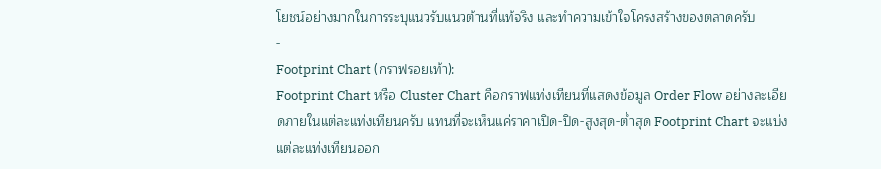โยชน์อย่างมากในการระบุแนวรับแนวต้านที่แท้จริง และทำความเข้าใจโครงสร้างของตลาดครับ
-
Footprint Chart (กราฟรอยเท้า):
Footprint Chart หรือ Cluster Chart คือกราฟแท่งเทียนที่แสดงข้อมูล Order Flow อย่างละเอียดภายในแต่ละแท่งเทียนครับ แทนที่จะเห็นแค่ราคาเปิด-ปิด-สูงสุด-ต่ำสุด Footprint Chart จะแบ่งแต่ละแท่งเทียนออก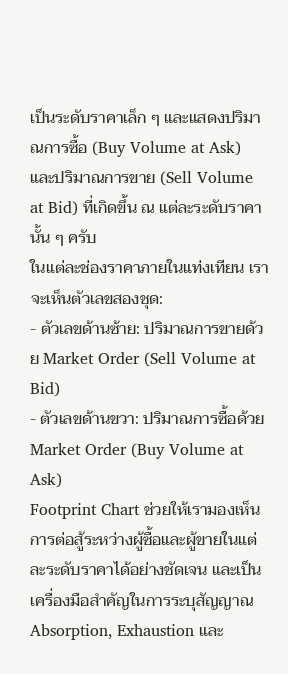เป็นระดับราคาเล็ก ๆ และแสดงปริมาณการซื้อ (Buy Volume at Ask) และปริมาณการขาย (Sell Volume at Bid) ที่เกิดขึ้น ณ แต่ละระดับราคานั้น ๆ ครับ
ในแต่ละช่องราคาภายในแท่งเทียน เราจะเห็นตัวเลขสองชุด:
- ตัวเลขด้านซ้าย: ปริมาณการขายด้วย Market Order (Sell Volume at Bid)
- ตัวเลขด้านขวา: ปริมาณการซื้อด้วย Market Order (Buy Volume at Ask)
Footprint Chart ช่วยให้เรามองเห็นการต่อสู้ระหว่างผู้ซื้อและผู้ขายในแต่ละระดับราคาได้อย่างชัดเจน และเป็นเครื่องมือสำคัญในการระบุสัญญาณ Absorption, Exhaustion และ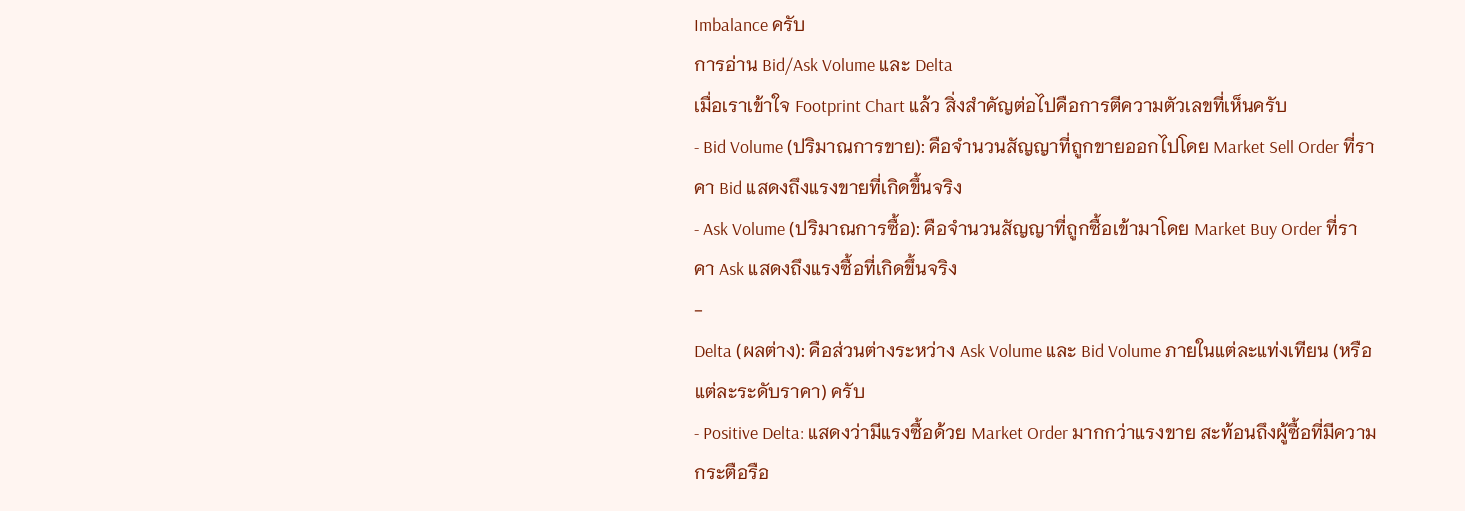Imbalance ครับ
การอ่าน Bid/Ask Volume และ Delta
เมื่อเราเข้าใจ Footprint Chart แล้ว สิ่งสำคัญต่อไปคือการตีความตัวเลขที่เห็นครับ
- Bid Volume (ปริมาณการขาย): คือจำนวนสัญญาที่ถูกขายออกไปโดย Market Sell Order ที่ราคา Bid แสดงถึงแรงขายที่เกิดขึ้นจริง
- Ask Volume (ปริมาณการซื้อ): คือจำนวนสัญญาที่ถูกซื้อเข้ามาโดย Market Buy Order ที่ราคา Ask แสดงถึงแรงซื้อที่เกิดขึ้นจริง
-
Delta (ผลต่าง): คือส่วนต่างระหว่าง Ask Volume และ Bid Volume ภายในแต่ละแท่งเทียน (หรือแต่ละระดับราคา) ครับ
- Positive Delta: แสดงว่ามีแรงซื้อด้วย Market Order มากกว่าแรงขาย สะท้อนถึงผู้ซื้อที่มีความกระตือรือ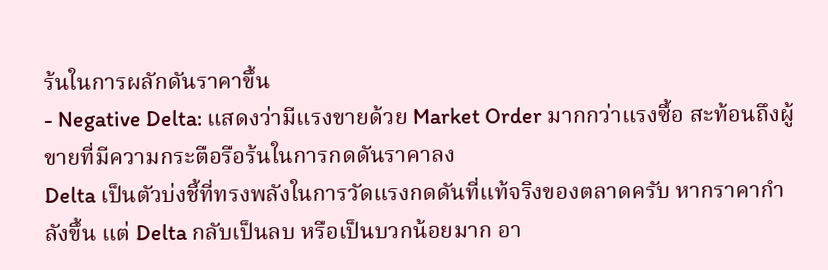ร้นในการผลักดันราคาขึ้น
- Negative Delta: แสดงว่ามีแรงขายด้วย Market Order มากกว่าแรงซื้อ สะท้อนถึงผู้ขายที่มีความกระตือรือร้นในการกดดันราคาลง
Delta เป็นตัวบ่งชี้ที่ทรงพลังในการวัดแรงกดดันที่แท้จริงของตลาดครับ หากราคากำลังขึ้น แต่ Delta กลับเป็นลบ หรือเป็นบวกน้อยมาก อา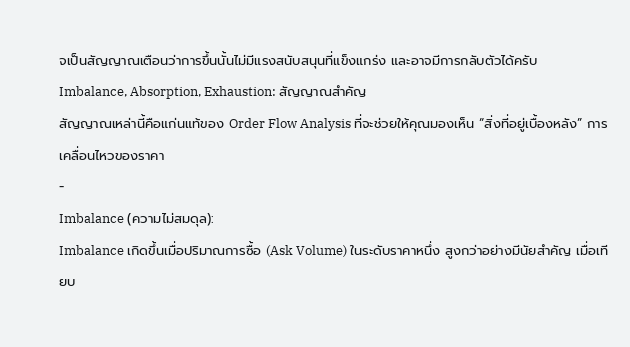จเป็นสัญญาณเตือนว่าการขึ้นนั้นไม่มีแรงสนับสนุนที่แข็งแกร่ง และอาจมีการกลับตัวได้ครับ
Imbalance, Absorption, Exhaustion: สัญญาณสำคัญ
สัญญาณเหล่านี้คือแก่นแท้ของ Order Flow Analysis ที่จะช่วยให้คุณมองเห็น “สิ่งที่อยู่เบื้องหลัง” การเคลื่อนไหวของราคา
-
Imbalance (ความไม่สมดุล):
Imbalance เกิดขึ้นเมื่อปริมาณการซื้อ (Ask Volume) ในระดับราคาหนึ่ง สูงกว่าอย่างมีนัยสำคัญ เมื่อเทียบ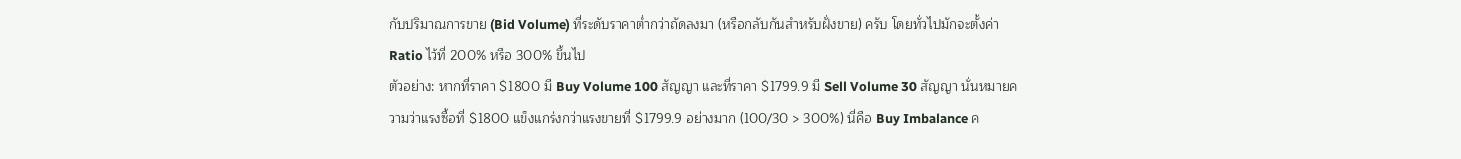กับปริมาณการขาย (Bid Volume) ที่ระดับราคาต่ำกว่าถัดลงมา (หรือกลับกันสำหรับฝั่งขาย) ครับ โดยทั่วไปมักจะตั้งค่า Ratio ไว้ที่ 200% หรือ 300% ขึ้นไป
ตัวอย่าง: หากที่ราคา $1800 มี Buy Volume 100 สัญญา และที่ราคา $1799.9 มี Sell Volume 30 สัญญา นั่นหมายความว่าแรงซื้อที่ $1800 แข็งแกร่งกว่าแรงขายที่ $1799.9 อย่างมาก (100/30 > 300%) นี่คือ Buy Imbalance ค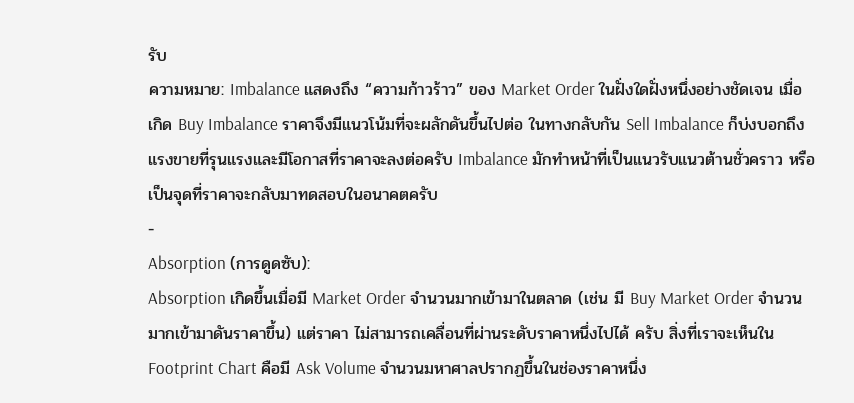รับ
ความหมาย: Imbalance แสดงถึง “ความก้าวร้าว” ของ Market Order ในฝั่งใดฝั่งหนึ่งอย่างชัดเจน เมื่อเกิด Buy Imbalance ราคาจึงมีแนวโน้มที่จะผลักดันขึ้นไปต่อ ในทางกลับกัน Sell Imbalance ก็บ่งบอกถึงแรงขายที่รุนแรงและมีโอกาสที่ราคาจะลงต่อครับ Imbalance มักทำหน้าที่เป็นแนวรับแนวต้านชั่วคราว หรือเป็นจุดที่ราคาจะกลับมาทดสอบในอนาคตครับ
-
Absorption (การดูดซับ):
Absorption เกิดขึ้นเมื่อมี Market Order จำนวนมากเข้ามาในตลาด (เช่น มี Buy Market Order จำนวนมากเข้ามาดันราคาขึ้น) แต่ราคา ไม่สามารถเคลื่อนที่ผ่านระดับราคาหนึ่งไปได้ ครับ สิ่งที่เราจะเห็นใน Footprint Chart คือมี Ask Volume จำนวนมหาศาลปรากฏขึ้นในช่องราคาหนึ่ง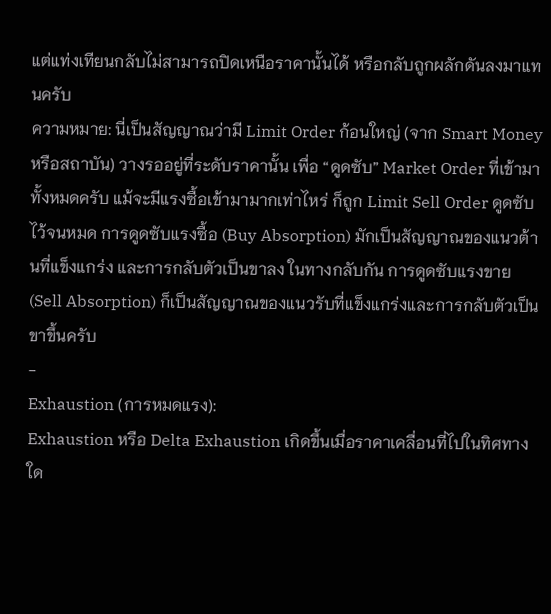แต่แท่งเทียนกลับไม่สามารถปิดเหนือราคานั้นได้ หรือกลับถูกผลักดันลงมาแทนครับ
ความหมาย: นี่เป็นสัญญาณว่ามี Limit Order ก้อนใหญ่ (จาก Smart Money หรือสถาบัน) วางรออยู่ที่ระดับราคานั้น เพื่อ “ดูดซับ” Market Order ที่เข้ามาทั้งหมดครับ แม้จะมีแรงซื้อเข้ามามากเท่าไหร่ ก็ถูก Limit Sell Order ดูดซับไว้จนหมด การดูดซับแรงซื้อ (Buy Absorption) มักเป็นสัญญาณของแนวต้านที่แข็งแกร่ง และการกลับตัวเป็นขาลง ในทางกลับกัน การดูดซับแรงขาย (Sell Absorption) ก็เป็นสัญญาณของแนวรับที่แข็งแกร่งและการกลับตัวเป็นขาขึ้นครับ
-
Exhaustion (การหมดแรง):
Exhaustion หรือ Delta Exhaustion เกิดขึ้นเมื่อราคาเคลื่อนที่ไปในทิศทางใด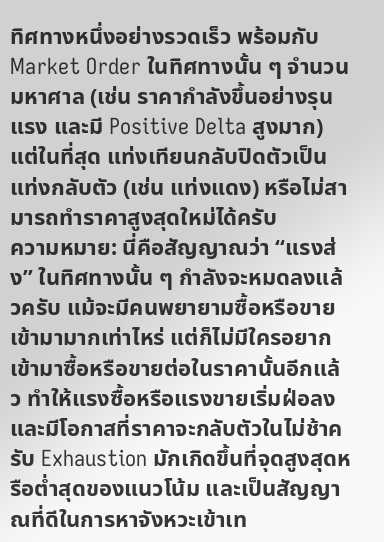ทิศทางหนึ่งอย่างรวดเร็ว พร้อมกับ Market Order ในทิศทางนั้น ๆ จำนวนมหาศาล (เช่น ราคากำลังขึ้นอย่างรุนแรง และมี Positive Delta สูงมาก) แต่ในที่สุด แท่งเทียนกลับปิดตัวเป็นแท่งกลับตัว (เช่น แท่งแดง) หรือไม่สามารถทำราคาสูงสุดใหม่ได้ครับ
ความหมาย: นี่คือสัญญาณว่า “แรงส่ง” ในทิศทางนั้น ๆ กำลังจะหมดลงแล้วครับ แม้จะมีคนพยายามซื้อหรือขายเข้ามามากเท่าไหร่ แต่ก็ไม่มีใครอยากเข้ามาซื้อหรือขายต่อในราคานั้นอีกแล้ว ทำให้แรงซื้อหรือแรงขายเริ่มฝ่อลงและมีโอกาสที่ราคาจะกลับตัวในไม่ช้าครับ Exhaustion มักเกิดขึ้นที่จุดสูงสุดหรือต่ำสุดของแนวโน้ม และเป็นสัญญาณที่ดีในการหาจังหวะเข้าเท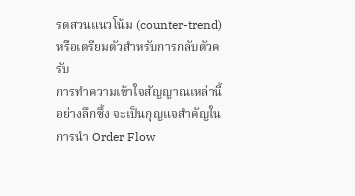รดสวนแนวโน้ม (counter-trend) หรือเตรียมตัวสำหรับการกลับตัวครับ
การทำความเข้าใจสัญญาณเหล่านี้อย่างลึกซึ้ง จะเป็นกุญแจสำคัญในการนำ Order Flow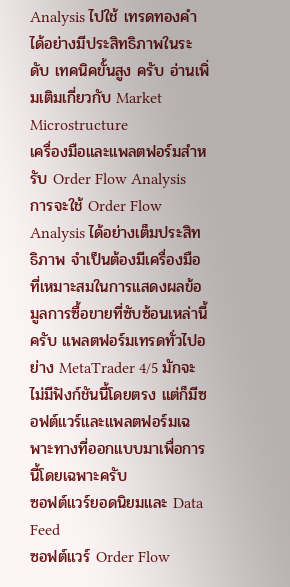Analysis ไปใช้ เทรดทองคำ ได้อย่างมีประสิทธิภาพในระดับ เทคนิคขั้นสูง ครับ อ่านเพิ่มเติมเกี่ยวกับ Market Microstructure
เครื่องมือและแพลตฟอร์มสำหรับ Order Flow Analysis
การจะใช้ Order Flow Analysis ได้อย่างเต็มประสิทธิภาพ จำเป็นต้องมีเครื่องมือที่เหมาะสมในการแสดงผลข้อมูลการซื้อขายที่ซับซ้อนเหล่านี้ครับ แพลตฟอร์มเทรดทั่วไปอย่าง MetaTrader 4/5 มักจะไม่มีฟังก์ชันนี้โดยตรง แต่ก็มีซอฟต์แวร์และแพลตฟอร์มเฉพาะทางที่ออกแบบมาเพื่อการนี้โดยเฉพาะครับ
ซอฟต์แวร์ยอดนิยมและ Data Feed
ซอฟต์แวร์ Order Flow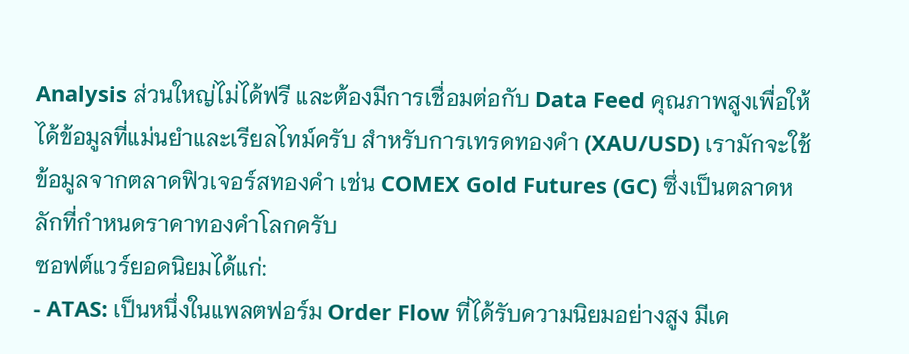Analysis ส่วนใหญ่ไม่ได้ฟรี และต้องมีการเชื่อมต่อกับ Data Feed คุณภาพสูงเพื่อให้ได้ข้อมูลที่แม่นยำและเรียลไทม์ครับ สำหรับการเทรดทองคำ (XAU/USD) เรามักจะใช้ข้อมูลจากตลาดฟิวเจอร์สทองคำ เช่น COMEX Gold Futures (GC) ซึ่งเป็นตลาดหลักที่กำหนดราคาทองคำโลกครับ
ซอฟต์แวร์ยอดนิยมได้แก่:
- ATAS: เป็นหนึ่งในแพลตฟอร์ม Order Flow ที่ได้รับความนิยมอย่างสูง มีเค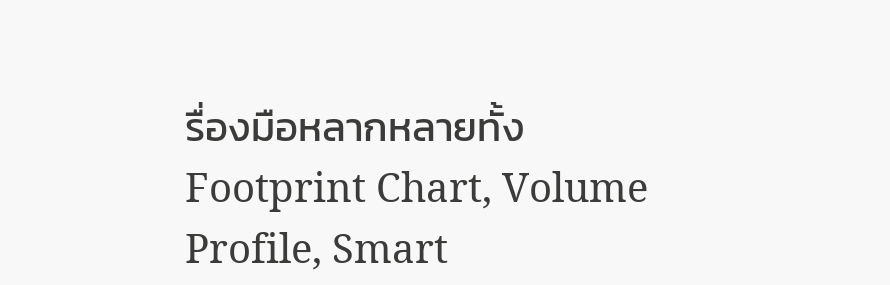รื่องมือหลากหลายทั้ง Footprint Chart, Volume Profile, Smart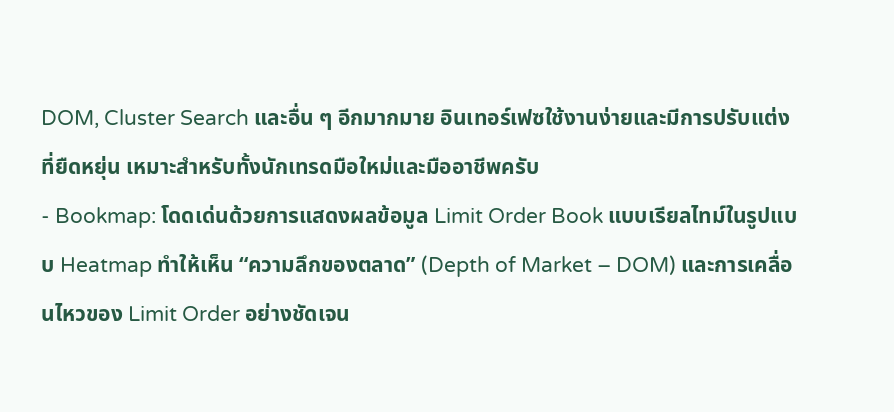DOM, Cluster Search และอื่น ๆ อีกมากมาย อินเทอร์เฟซใช้งานง่ายและมีการปรับแต่งที่ยืดหยุ่น เหมาะสำหรับทั้งนักเทรดมือใหม่และมืออาชีพครับ
- Bookmap: โดดเด่นด้วยการแสดงผลข้อมูล Limit Order Book แบบเรียลไทม์ในรูปแบบ Heatmap ทำให้เห็น “ความลึกของตลาด” (Depth of Market – DOM) และการเคลื่อนไหวของ Limit Order อย่างชัดเจน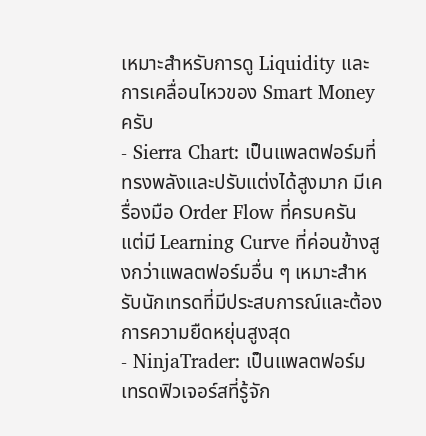เหมาะสำหรับการดู Liquidity และการเคลื่อนไหวของ Smart Money ครับ
- Sierra Chart: เป็นแพลตฟอร์มที่ทรงพลังและปรับแต่งได้สูงมาก มีเครื่องมือ Order Flow ที่ครบครัน แต่มี Learning Curve ที่ค่อนข้างสูงกว่าแพลตฟอร์มอื่น ๆ เหมาะสำหรับนักเทรดที่มีประสบการณ์และต้องการความยืดหยุ่นสูงสุด
- NinjaTrader: เป็นแพลตฟอร์มเทรดฟิวเจอร์สที่รู้จัก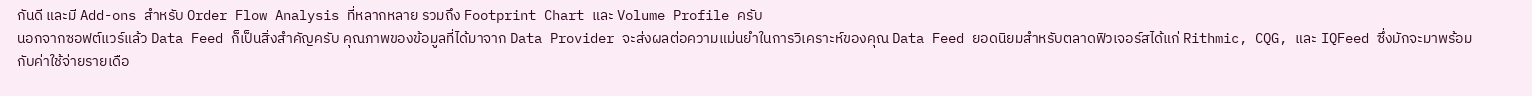กันดี และมี Add-ons สำหรับ Order Flow Analysis ที่หลากหลาย รวมถึง Footprint Chart และ Volume Profile ครับ
นอกจากซอฟต์แวร์แล้ว Data Feed ก็เป็นสิ่งสำคัญครับ คุณภาพของข้อมูลที่ได้มาจาก Data Provider จะส่งผลต่อความแม่นยำในการวิเคราะห์ของคุณ Data Feed ยอดนิยมสำหรับตลาดฟิวเจอร์สได้แก่ Rithmic, CQG, และ IQFeed ซึ่งมักจะมาพร้อมกับค่าใช้จ่ายรายเดือ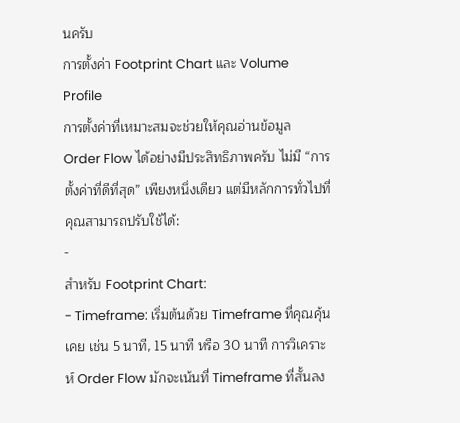นครับ
การตั้งค่า Footprint Chart และ Volume Profile
การตั้งค่าที่เหมาะสมจะช่วยให้คุณอ่านข้อมูล Order Flow ได้อย่างมีประสิทธิภาพครับ ไม่มี “การตั้งค่าที่ดีที่สุด” เพียงหนึ่งเดียว แต่มีหลักการทั่วไปที่คุณสามารถปรับใช้ได้:
-
สำหรับ Footprint Chart:
- Timeframe: เริ่มต้นด้วย Timeframe ที่คุณคุ้นเคย เช่น 5 นาที, 15 นาที หรือ 30 นาที การวิเคราะห์ Order Flow มักจะเน้นที่ Timeframe ที่สั้นลง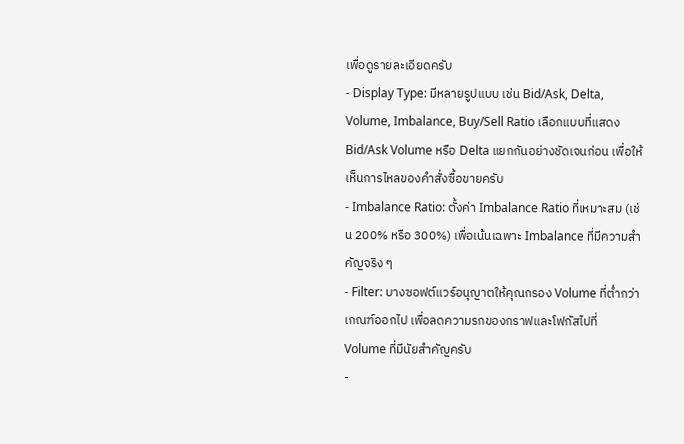เพื่อดูรายละเอียดครับ
- Display Type: มีหลายรูปแบบ เช่น Bid/Ask, Delta, Volume, Imbalance, Buy/Sell Ratio เลือกแบบที่แสดง Bid/Ask Volume หรือ Delta แยกกันอย่างชัดเจนก่อน เพื่อให้เห็นการไหลของคำสั่งซื้อขายครับ
- Imbalance Ratio: ตั้งค่า Imbalance Ratio ที่เหมาะสม (เช่น 200% หรือ 300%) เพื่อเน้นเฉพาะ Imbalance ที่มีความสำคัญจริง ๆ
- Filter: บางซอฟต์แวร์อนุญาตให้คุณกรอง Volume ที่ต่ำกว่าเกณฑ์ออกไป เพื่อลดความรกของกราฟและโฟกัสไปที่ Volume ที่มีนัยสำคัญครับ
-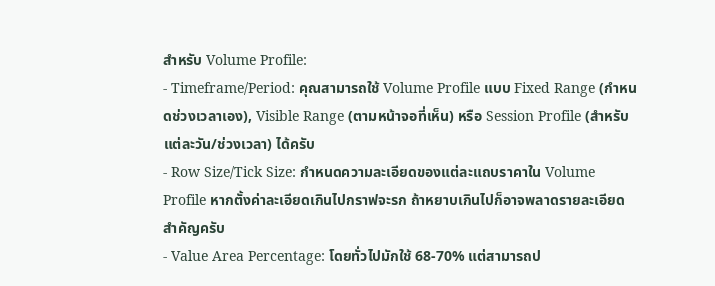สำหรับ Volume Profile:
- Timeframe/Period: คุณสามารถใช้ Volume Profile แบบ Fixed Range (กำหนดช่วงเวลาเอง), Visible Range (ตามหน้าจอที่เห็น) หรือ Session Profile (สำหรับแต่ละวัน/ช่วงเวลา) ได้ครับ
- Row Size/Tick Size: กำหนดความละเอียดของแต่ละแถบราคาใน Volume Profile หากตั้งค่าละเอียดเกินไปกราฟจะรก ถ้าหยาบเกินไปก็อาจพลาดรายละเอียดสำคัญครับ
- Value Area Percentage: โดยทั่วไปมักใช้ 68-70% แต่สามารถป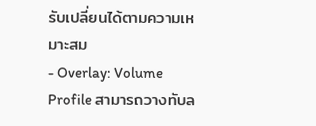รับเปลี่ยนได้ตามความเหมาะสม
- Overlay: Volume Profile สามารถวางทับล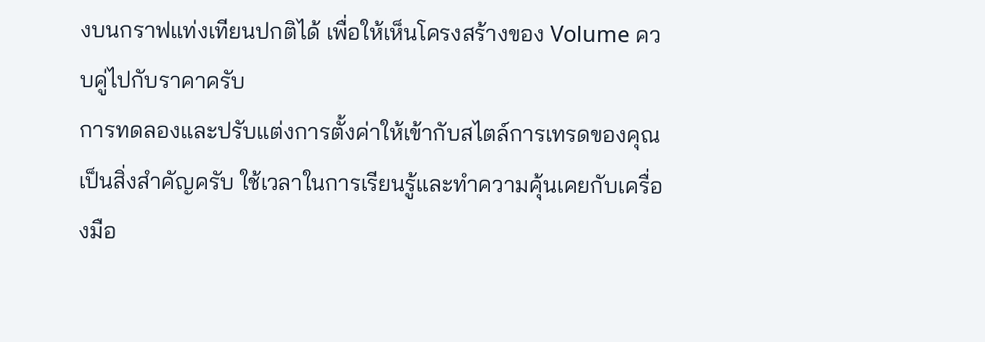งบนกราฟแท่งเทียนปกติได้ เพื่อให้เห็นโครงสร้างของ Volume ควบคู่ไปกับราคาครับ
การทดลองและปรับแต่งการตั้งค่าให้เข้ากับสไตล์การเทรดของคุณเป็นสิ่งสำคัญครับ ใช้เวลาในการเรียนรู้และทำความคุ้นเคยกับเครื่องมือ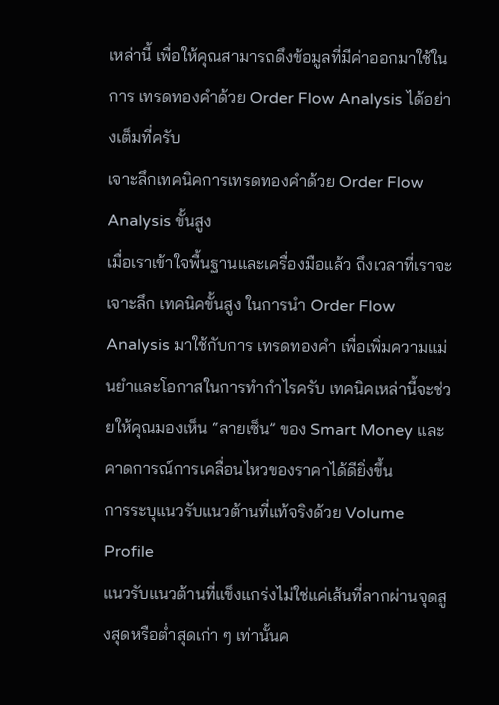เหล่านี้ เพื่อให้คุณสามารถดึงข้อมูลที่มีค่าออกมาใช้ในการ เทรดทองคำด้วย Order Flow Analysis ได้อย่างเต็มที่ครับ
เจาะลึกเทคนิคการเทรดทองคำด้วย Order Flow Analysis ขั้นสูง
เมื่อเราเข้าใจพื้นฐานและเครื่องมือแล้ว ถึงเวลาที่เราจะเจาะลึก เทคนิคขั้นสูง ในการนำ Order Flow Analysis มาใช้กับการ เทรดทองคำ เพื่อเพิ่มความแม่นยำและโอกาสในการทำกำไรครับ เทคนิคเหล่านี้จะช่วยให้คุณมองเห็น “ลายเซ็น” ของ Smart Money และคาดการณ์การเคลื่อนไหวของราคาได้ดียิ่งขึ้น
การระบุแนวรับแนวต้านที่แท้จริงด้วย Volume Profile
แนวรับแนวต้านที่แข็งแกร่งไม่ใช่แค่เส้นที่ลากผ่านจุดสูงสุดหรือต่ำสุดเก่า ๆ เท่านั้นค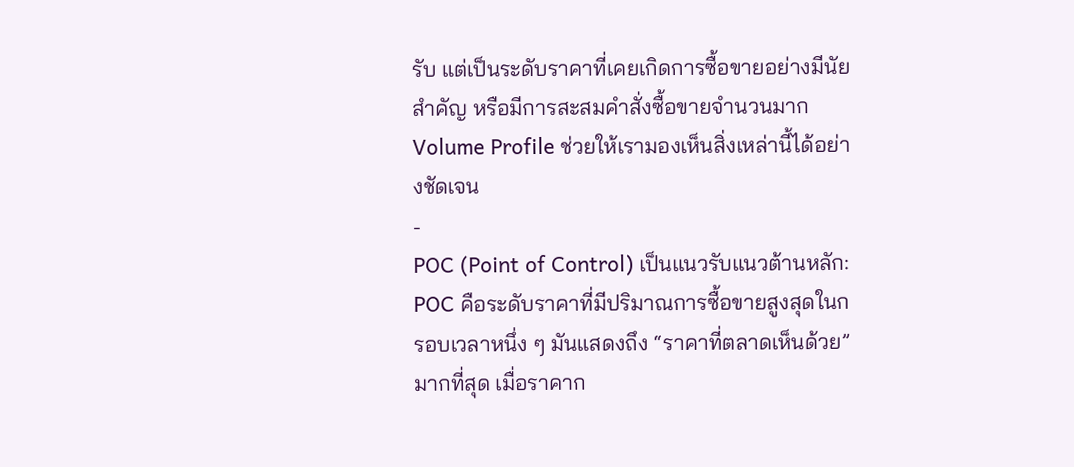รับ แต่เป็นระดับราคาที่เคยเกิดการซื้อขายอย่างมีนัยสำคัญ หรือมีการสะสมคำสั่งซื้อขายจำนวนมาก Volume Profile ช่วยให้เรามองเห็นสิ่งเหล่านี้ได้อย่างชัดเจน
-
POC (Point of Control) เป็นแนวรับแนวต้านหลัก:
POC คือระดับราคาที่มีปริมาณการซื้อขายสูงสุดในกรอบเวลาหนึ่ง ๆ มันแสดงถึง “ราคาที่ตลาดเห็นด้วย” มากที่สุด เมื่อราคาก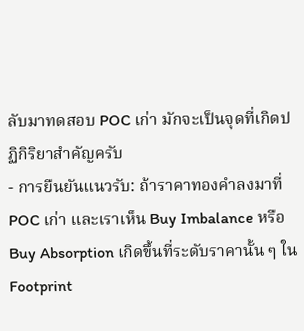ลับมาทดสอบ POC เก่า มักจะเป็นจุดที่เกิดปฏิกิริยาสำคัญครับ
- การยืนยันแนวรับ: ถ้าราคาทองคำลงมาที่ POC เก่า และเราเห็น Buy Imbalance หรือ Buy Absorption เกิดขึ้นที่ระดับราคานั้น ๆ ใน Footprint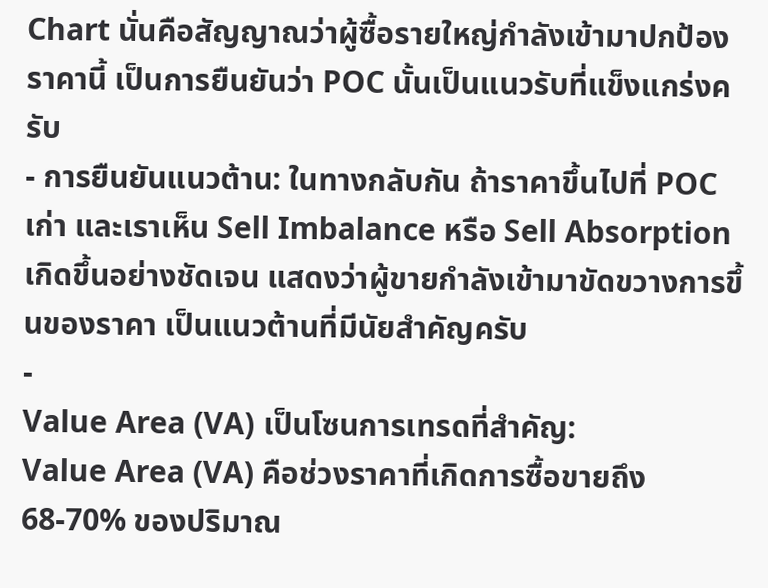Chart นั่นคือสัญญาณว่าผู้ซื้อรายใหญ่กำลังเข้ามาปกป้องราคานี้ เป็นการยืนยันว่า POC นั้นเป็นแนวรับที่แข็งแกร่งครับ
- การยืนยันแนวต้าน: ในทางกลับกัน ถ้าราคาขึ้นไปที่ POC เก่า และเราเห็น Sell Imbalance หรือ Sell Absorption เกิดขึ้นอย่างชัดเจน แสดงว่าผู้ขายกำลังเข้ามาขัดขวางการขึ้นของราคา เป็นแนวต้านที่มีนัยสำคัญครับ
-
Value Area (VA) เป็นโซนการเทรดที่สำคัญ:
Value Area (VA) คือช่วงราคาที่เกิดการซื้อขายถึง 68-70% ของปริมาณ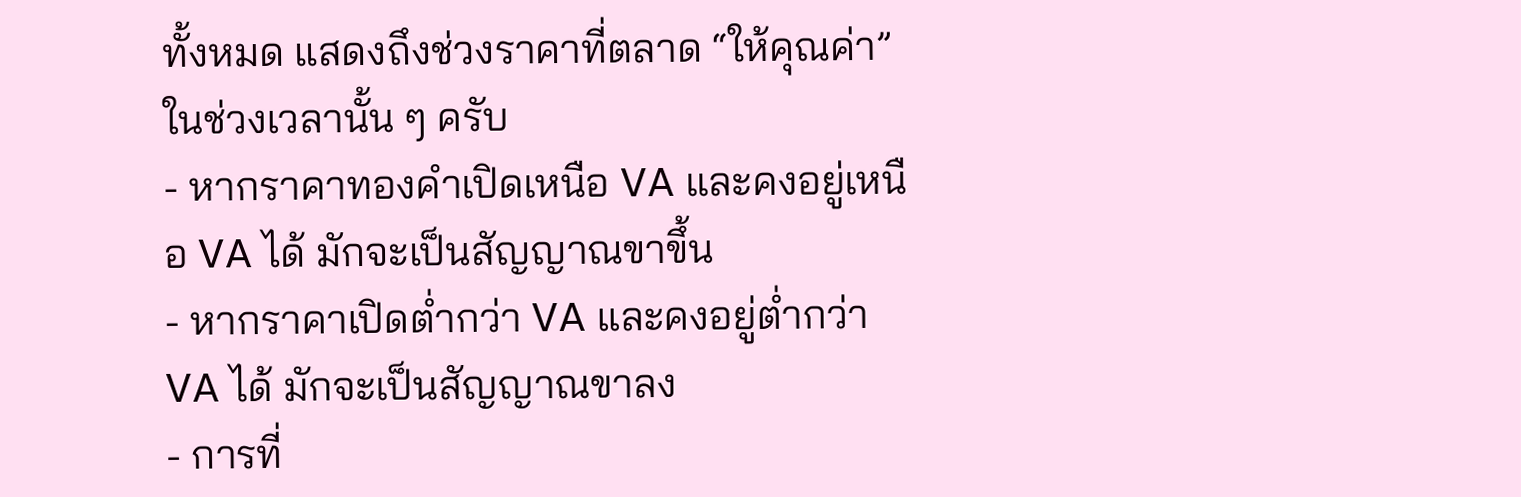ทั้งหมด แสดงถึงช่วงราคาที่ตลาด “ให้คุณค่า” ในช่วงเวลานั้น ๆ ครับ
- หากราคาทองคำเปิดเหนือ VA และคงอยู่เหนือ VA ได้ มักจะเป็นสัญญาณขาขึ้น
- หากราคาเปิดต่ำกว่า VA และคงอยู่ต่ำกว่า VA ได้ มักจะเป็นสัญญาณขาลง
- การที่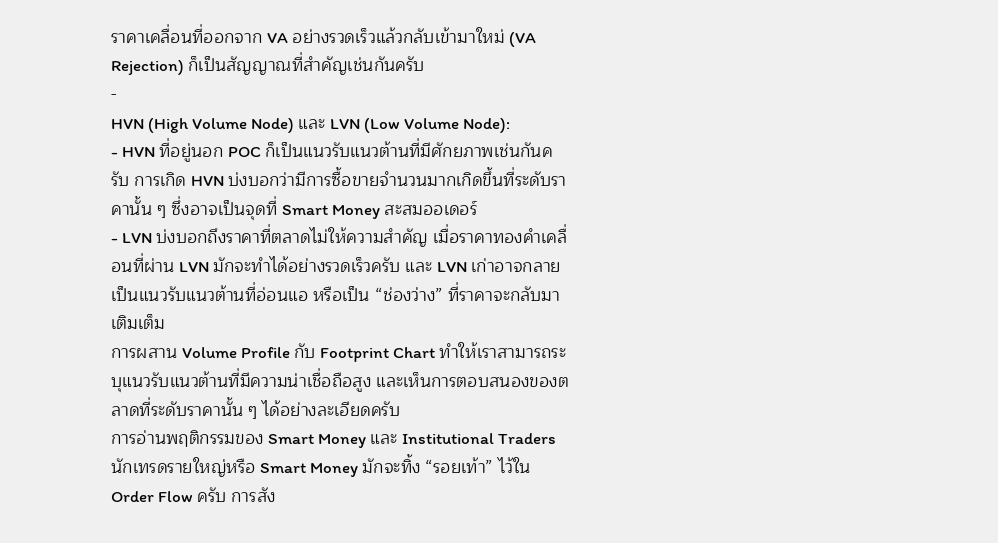ราคาเคลื่อนที่ออกจาก VA อย่างรวดเร็วแล้วกลับเข้ามาใหม่ (VA Rejection) ก็เป็นสัญญาณที่สำคัญเช่นกันครับ
-
HVN (High Volume Node) และ LVN (Low Volume Node):
- HVN ที่อยู่นอก POC ก็เป็นแนวรับแนวต้านที่มีศักยภาพเช่นกันครับ การเกิด HVN บ่งบอกว่ามีการซื้อขายจำนวนมากเกิดขึ้นที่ระดับราคานั้น ๆ ซึ่งอาจเป็นจุดที่ Smart Money สะสมออเดอร์
- LVN บ่งบอกถึงราคาที่ตลาดไม่ให้ความสำคัญ เมื่อราคาทองคำเคลื่อนที่ผ่าน LVN มักจะทำได้อย่างรวดเร็วครับ และ LVN เก่าอาจกลายเป็นแนวรับแนวต้านที่อ่อนแอ หรือเป็น “ช่องว่าง” ที่ราคาจะกลับมาเติมเต็ม
การผสาน Volume Profile กับ Footprint Chart ทำให้เราสามารถระบุแนวรับแนวต้านที่มีความน่าเชื่อถือสูง และเห็นการตอบสนองของตลาดที่ระดับราคานั้น ๆ ได้อย่างละเอียดครับ
การอ่านพฤติกรรมของ Smart Money และ Institutional Traders
นักเทรดรายใหญ่หรือ Smart Money มักจะทิ้ง “รอยเท้า” ไว้ใน Order Flow ครับ การสัง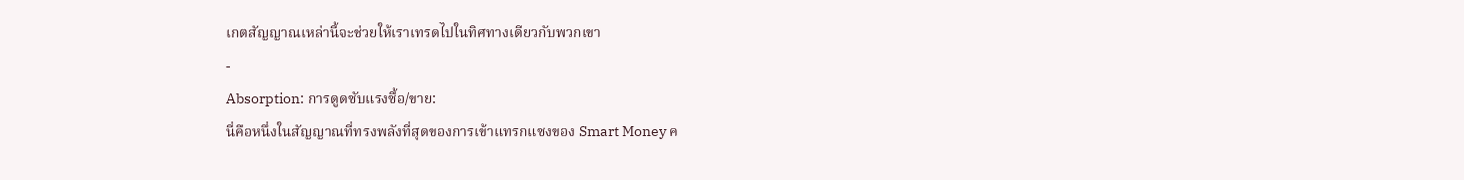เกตสัญญาณเหล่านี้จะช่วยให้เราเทรดไปในทิศทางเดียวกับพวกเขา
-
Absorption: การดูดซับแรงซื้อ/ขาย:
นี่คือหนึ่งในสัญญาณที่ทรงพลังที่สุดของการเข้าแทรกแซงของ Smart Money ค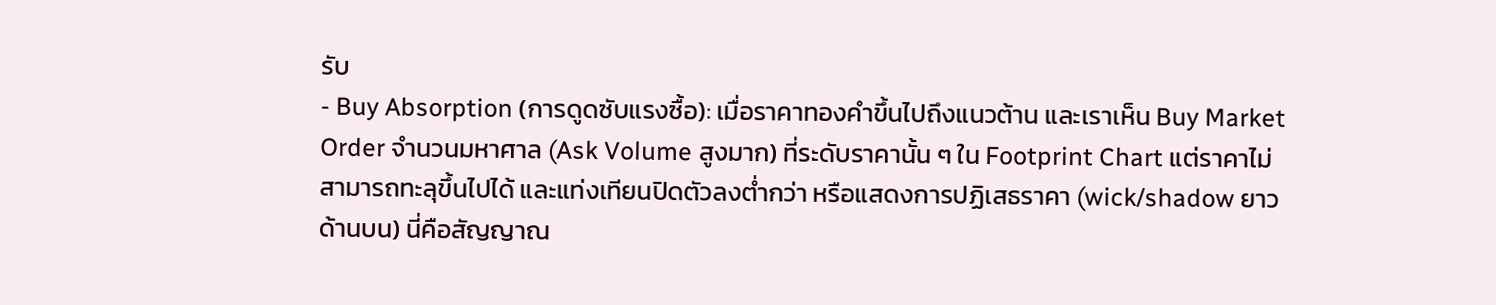รับ
- Buy Absorption (การดูดซับแรงซื้อ): เมื่อราคาทองคำขึ้นไปถึงแนวต้าน และเราเห็น Buy Market Order จำนวนมหาศาล (Ask Volume สูงมาก) ที่ระดับราคานั้น ๆ ใน Footprint Chart แต่ราคาไม่สามารถทะลุขึ้นไปได้ และแท่งเทียนปิดตัวลงต่ำกว่า หรือแสดงการปฏิเสธราคา (wick/shadow ยาวด้านบน) นี่คือสัญญาณ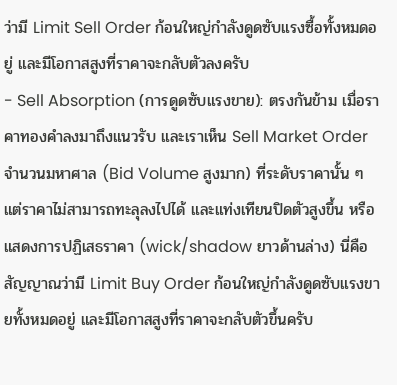ว่ามี Limit Sell Order ก้อนใหญ่กำลังดูดซับแรงซื้อทั้งหมดอยู่ และมีโอกาสสูงที่ราคาจะกลับตัวลงครับ
- Sell Absorption (การดูดซับแรงขาย): ตรงกันข้าม เมื่อราคาทองคำลงมาถึงแนวรับ และเราเห็น Sell Market Order จำนวนมหาศาล (Bid Volume สูงมาก) ที่ระดับราคานั้น ๆ แต่ราคาไม่สามารถทะลุลงไปได้ และแท่งเทียนปิดตัวสูงขึ้น หรือแสดงการปฏิเสธราคา (wick/shadow ยาวด้านล่าง) นี่คือสัญญาณว่ามี Limit Buy Order ก้อนใหญ่กำลังดูดซับแรงขายทั้งหมดอยู่ และมีโอกาสสูงที่ราคาจะกลับตัวขึ้นครับ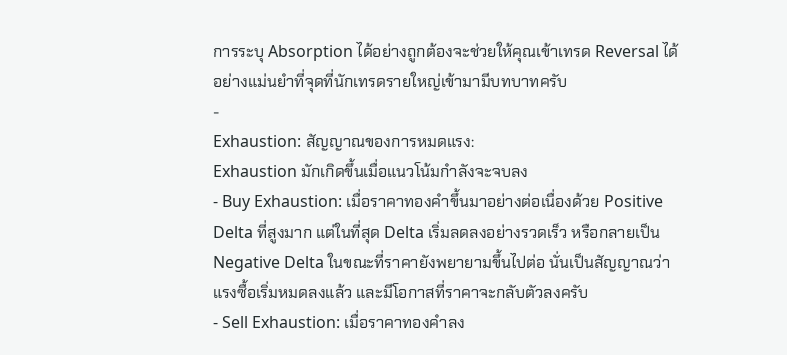การระบุ Absorption ได้อย่างถูกต้องจะช่วยให้คุณเข้าเทรด Reversal ได้อย่างแม่นยำที่จุดที่นักเทรดรายใหญ่เข้ามามีบทบาทครับ
-
Exhaustion: สัญญาณของการหมดแรง:
Exhaustion มักเกิดขึ้นเมื่อแนวโน้มกำลังจะจบลง
- Buy Exhaustion: เมื่อราคาทองคำขึ้นมาอย่างต่อเนื่องด้วย Positive Delta ที่สูงมาก แต่ในที่สุด Delta เริ่มลดลงอย่างรวดเร็ว หรือกลายเป็น Negative Delta ในขณะที่ราคายังพยายามขึ้นไปต่อ นั่นเป็นสัญญาณว่าแรงซื้อเริ่มหมดลงแล้ว และมีโอกาสที่ราคาจะกลับตัวลงครับ
- Sell Exhaustion: เมื่อราคาทองคำลง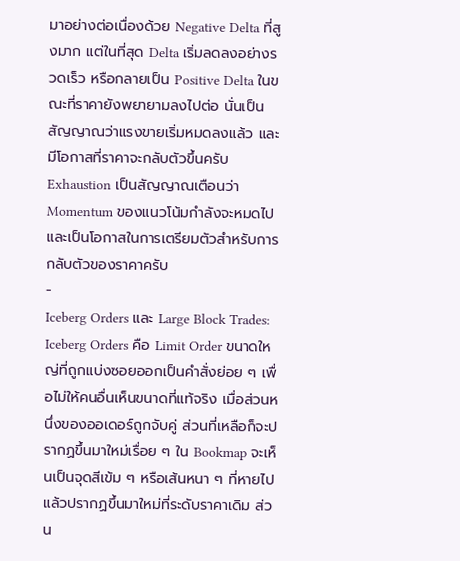มาอย่างต่อเนื่องด้วย Negative Delta ที่สูงมาก แต่ในที่สุด Delta เริ่มลดลงอย่างรวดเร็ว หรือกลายเป็น Positive Delta ในขณะที่ราคายังพยายามลงไปต่อ นั่นเป็นสัญญาณว่าแรงขายเริ่มหมดลงแล้ว และมีโอกาสที่ราคาจะกลับตัวขึ้นครับ
Exhaustion เป็นสัญญาณเตือนว่า Momentum ของแนวโน้มกำลังจะหมดไป และเป็นโอกาสในการเตรียมตัวสำหรับการกลับตัวของราคาครับ
-
Iceberg Orders และ Large Block Trades:
Iceberg Orders คือ Limit Order ขนาดใหญ่ที่ถูกแบ่งซอยออกเป็นคำสั่งย่อย ๆ เพื่อไม่ให้คนอื่นเห็นขนาดที่แท้จริง เมื่อส่วนหนึ่งของออเดอร์ถูกจับคู่ ส่วนที่เหลือก็จะปรากฏขึ้นมาใหม่เรื่อย ๆ ใน Bookmap จะเห็นเป็นจุดสีเข้ม ๆ หรือเส้นหนา ๆ ที่หายไปแล้วปรากฏขึ้นมาใหม่ที่ระดับราคาเดิม ส่วน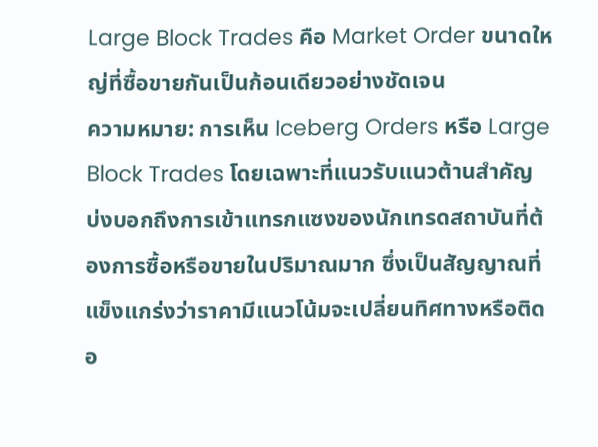Large Block Trades คือ Market Order ขนาดใหญ่ที่ซื้อขายกันเป็นก้อนเดียวอย่างชัดเจน
ความหมาย: การเห็น Iceberg Orders หรือ Large Block Trades โดยเฉพาะที่แนวรับแนวต้านสำคัญ บ่งบอกถึงการเข้าแทรกแซงของนักเทรดสถาบันที่ต้องการซื้อหรือขายในปริมาณมาก ซึ่งเป็นสัญญาณที่แข็งแกร่งว่าราคามีแนวโน้มจะเปลี่ยนทิศทางหรือติดอ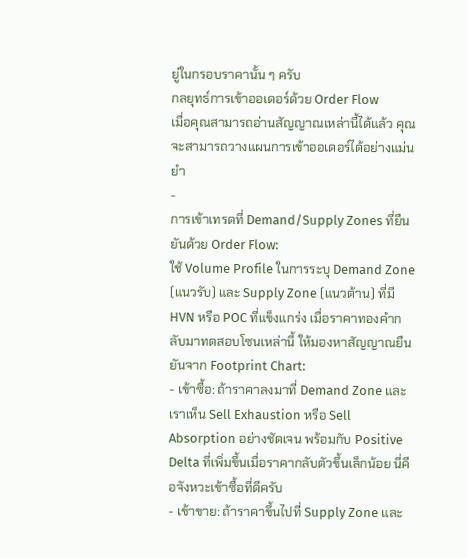ยู่ในกรอบราคานั้น ๆ ครับ
กลยุทธ์การเข้าออเดอร์ด้วย Order Flow
เมื่อคุณสามารถอ่านสัญญาณเหล่านี้ได้แล้ว คุณจะสามารถวางแผนการเข้าออเดอร์ได้อย่างแม่นยำ
-
การเข้าเทรดที่ Demand/Supply Zones ที่ยืนยันด้วย Order Flow:
ใช้ Volume Profile ในการระบุ Demand Zone (แนวรับ) และ Supply Zone (แนวต้าน) ที่มี HVN หรือ POC ที่แข็งแกร่ง เมื่อราคาทองคำกลับมาทดสอบโซนเหล่านี้ ให้มองหาสัญญาณยืนยันจาก Footprint Chart:
- เข้าซื้อ: ถ้าราคาลงมาที่ Demand Zone และเราเห็น Sell Exhaustion หรือ Sell Absorption อย่างชัดเจน พร้อมกับ Positive Delta ที่เพิ่มขึ้นเมื่อราคากลับตัวขึ้นเล็กน้อย นี่คือจังหวะเข้าซื้อที่ดีครับ
- เข้าขาย: ถ้าราคาขึ้นไปที่ Supply Zone และ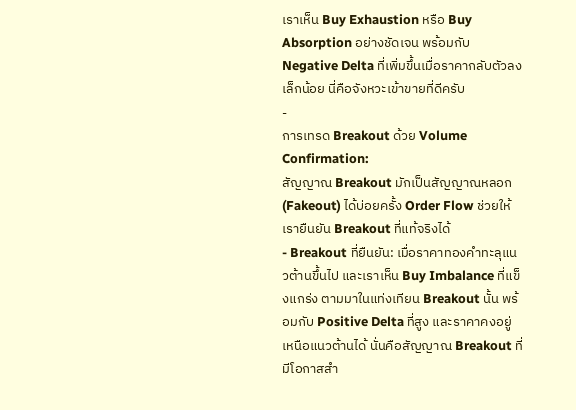เราเห็น Buy Exhaustion หรือ Buy Absorption อย่างชัดเจน พร้อมกับ Negative Delta ที่เพิ่มขึ้นเมื่อราคากลับตัวลงเล็กน้อย นี่คือจังหวะเข้าขายที่ดีครับ
-
การเทรด Breakout ด้วย Volume Confirmation:
สัญญาณ Breakout มักเป็นสัญญาณหลอก (Fakeout) ได้บ่อยครั้ง Order Flow ช่วยให้เรายืนยัน Breakout ที่แท้จริงได้
- Breakout ที่ยืนยัน: เมื่อราคาทองคำทะลุแนวต้านขึ้นไป และเราเห็น Buy Imbalance ที่แข็งแกร่ง ตามมาในแท่งเทียน Breakout นั้น พร้อมกับ Positive Delta ที่สูง และราคาคงอยู่เหนือแนวต้านได้ นั่นคือสัญญาณ Breakout ที่มีโอกาสสำ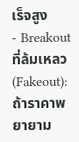เร็จสูง
- Breakout ที่ล้มเหลว (Fakeout): ถ้าราคาพยายาม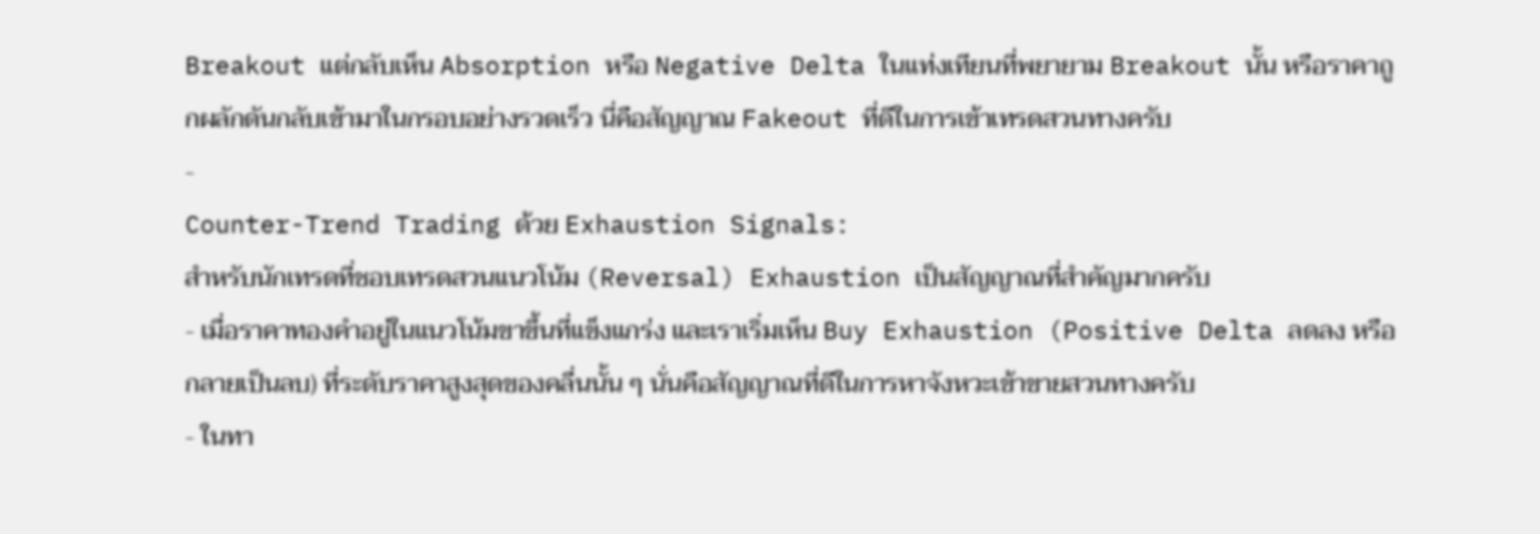Breakout แต่กลับเห็น Absorption หรือ Negative Delta ในแท่งเทียนที่พยายาม Breakout นั้น หรือราคาถูกผลักดันกลับเข้ามาในกรอบอย่างรวดเร็ว นี่คือสัญญาณ Fakeout ที่ดีในการเข้าเทรดสวนทางครับ
-
Counter-Trend Trading ด้วย Exhaustion Signals:
สำหรับนักเทรดที่ชอบเทรดสวนแนวโน้ม (Reversal) Exhaustion เป็นสัญญาณที่สำคัญมากครับ
- เมื่อราคาทองคำอยู่ในแนวโน้มขาขึ้นที่แข็งแกร่ง และเราเริ่มเห็น Buy Exhaustion (Positive Delta ลดลง หรือกลายเป็นลบ) ที่ระดับราคาสูงสุดของคลื่นนั้น ๆ นั่นคือสัญญาณที่ดีในการหาจังหวะเข้าขายสวนทางครับ
- ในทา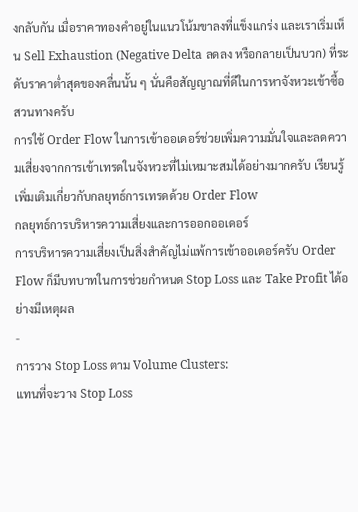งกลับกัน เมื่อราคาทองคำอยู่ในแนวโน้มขาลงที่แข็งแกร่ง และเราเริ่มเห็น Sell Exhaustion (Negative Delta ลดลง หรือกลายเป็นบวก) ที่ระดับราคาต่ำสุดของคลื่นนั้น ๆ นั่นคือสัญญาณที่ดีในการหาจังหวะเข้าซื้อสวนทางครับ
การใช้ Order Flow ในการเข้าออเดอร์ช่วยเพิ่มความมั่นใจและลดความเสี่ยงจากการเข้าเทรดในจังหวะที่ไม่เหมาะสมได้อย่างมากครับ เรียนรู้เพิ่มเติมเกี่ยวกับกลยุทธ์การเทรดด้วย Order Flow
กลยุทธ์การบริหารความเสี่ยงและการออกออเดอร์
การบริหารความเสี่ยงเป็นสิ่งสำคัญไม่แพ้การเข้าออเดอร์ครับ Order Flow ก็มีบทบาทในการช่วยกำหนด Stop Loss และ Take Profit ได้อย่างมีเหตุผล
-
การวาง Stop Loss ตาม Volume Clusters:
แทนที่จะวาง Stop Loss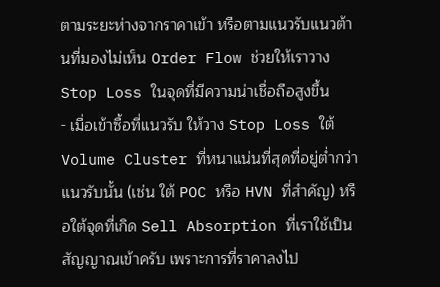ตามระยะห่างจากราคาเข้า หรือตามแนวรับแนวต้านที่มองไม่เห็น Order Flow ช่วยให้เราวาง Stop Loss ในจุดที่มีความน่าเชื่อถือสูงขึ้น
- เมื่อเข้าซื้อที่แนวรับ ให้วาง Stop Loss ใต้ Volume Cluster ที่หนาแน่นที่สุดที่อยู่ต่ำกว่าแนวรับนั้น (เช่น ใต้ POC หรือ HVN ที่สำคัญ) หรือใต้จุดที่เกิด Sell Absorption ที่เราใช้เป็นสัญญาณเข้าครับ เพราะการที่ราคาลงไป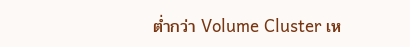ต่ำกว่า Volume Cluster เห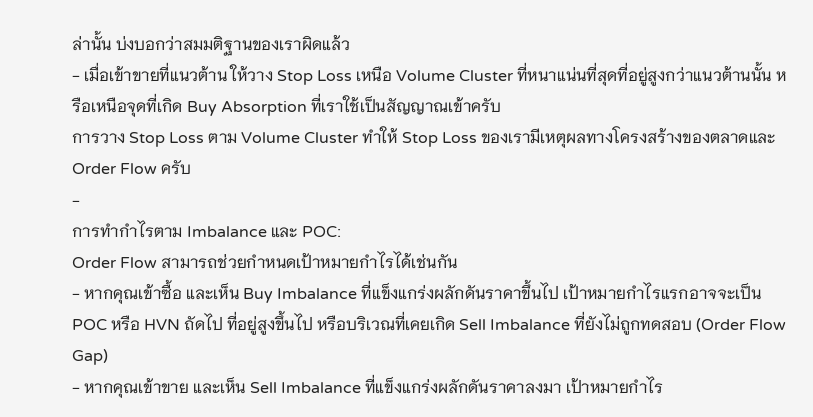ล่านั้น บ่งบอกว่าสมมติฐานของเราผิดแล้ว
- เมื่อเข้าขายที่แนวต้าน ให้วาง Stop Loss เหนือ Volume Cluster ที่หนาแน่นที่สุดที่อยู่สูงกว่าแนวต้านนั้น หรือเหนือจุดที่เกิด Buy Absorption ที่เราใช้เป็นสัญญาณเข้าครับ
การวาง Stop Loss ตาม Volume Cluster ทำให้ Stop Loss ของเรามีเหตุผลทางโครงสร้างของตลาดและ Order Flow ครับ
-
การทำกำไรตาม Imbalance และ POC:
Order Flow สามารถช่วยกำหนดเป้าหมายกำไรได้เช่นกัน
- หากคุณเข้าซื้อ และเห็น Buy Imbalance ที่แข็งแกร่งผลักดันราคาขึ้นไป เป้าหมายกำไรแรกอาจจะเป็น POC หรือ HVN ถัดไป ที่อยู่สูงขึ้นไป หรือบริเวณที่เคยเกิด Sell Imbalance ที่ยังไม่ถูกทดสอบ (Order Flow Gap)
- หากคุณเข้าขาย และเห็น Sell Imbalance ที่แข็งแกร่งผลักดันราคาลงมา เป้าหมายกำไร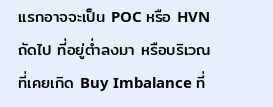แรกอาจจะเป็น POC หรือ HVN ถัดไป ที่อยู่ต่ำลงมา หรือบริเวณที่เคยเกิด Buy Imbalance ที่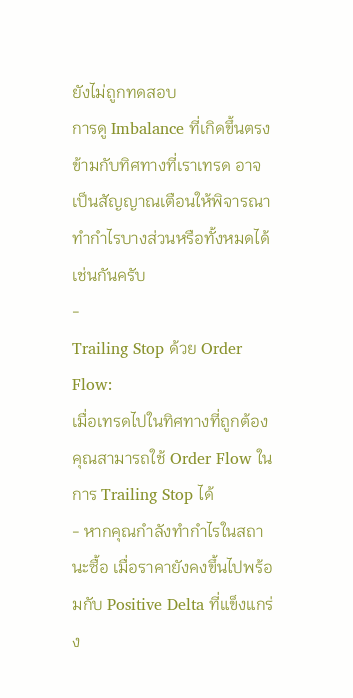ยังไม่ถูกทดสอบ
การดู Imbalance ที่เกิดขึ้นตรงข้ามกับทิศทางที่เราเทรด อาจเป็นสัญญาณเตือนให้พิจารณาทำกำไรบางส่วนหรือทั้งหมดได้เช่นกันครับ
-
Trailing Stop ด้วย Order Flow:
เมื่อเทรดไปในทิศทางที่ถูกต้อง คุณสามารถใช้ Order Flow ในการ Trailing Stop ได้
- หากคุณกำลังทำกำไรในสถานะซื้อ เมื่อราคายังคงขึ้นไปพร้อมกับ Positive Delta ที่แข็งแกร่ง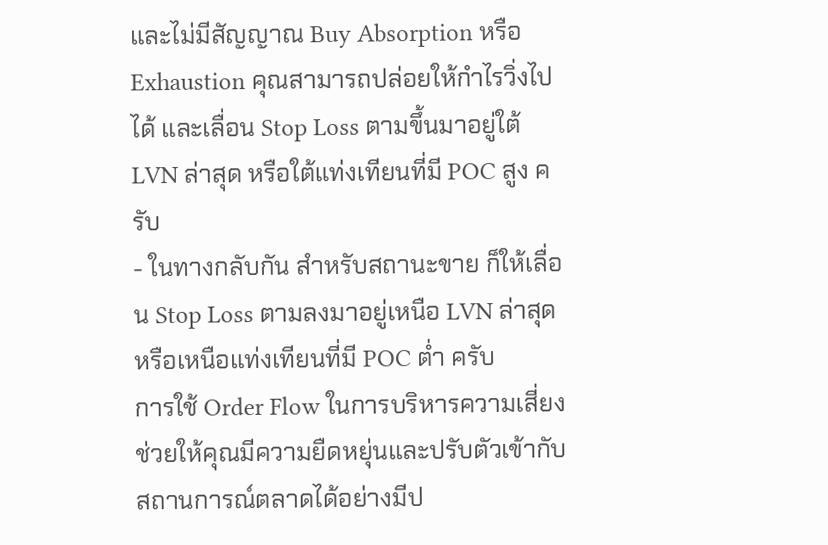และไม่มีสัญญาณ Buy Absorption หรือ Exhaustion คุณสามารถปล่อยให้กำไรวิ่งไปได้ และเลื่อน Stop Loss ตามขึ้นมาอยู่ใต้ LVN ล่าสุด หรือใต้แท่งเทียนที่มี POC สูง ครับ
- ในทางกลับกัน สำหรับสถานะขาย ก็ให้เลื่อน Stop Loss ตามลงมาอยู่เหนือ LVN ล่าสุด หรือเหนือแท่งเทียนที่มี POC ต่ำ ครับ
การใช้ Order Flow ในการบริหารความเสี่ยงช่วยให้คุณมีความยืดหยุ่นและปรับตัวเข้ากับสถานการณ์ตลาดได้อย่างมีป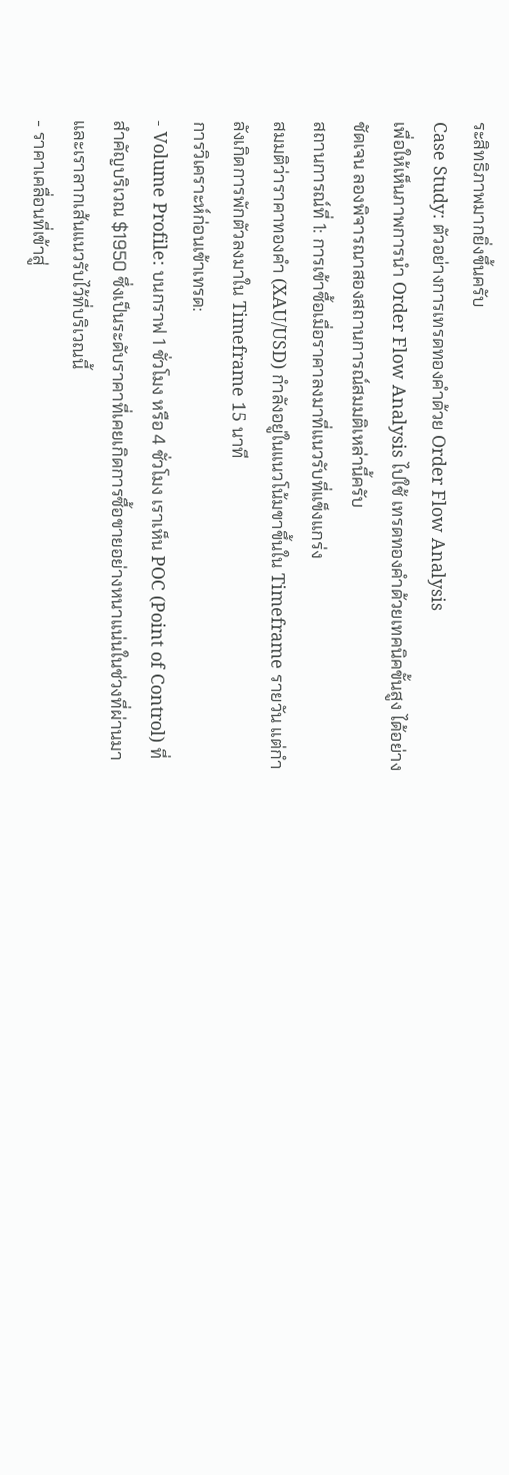ระสิทธิภาพมากยิ่งขึ้นครับ
Case Study: ตัวอย่างการเทรดทองคำด้วย Order Flow Analysis
เพื่อให้เห็นภาพการนำ Order Flow Analysis ไปใช้ เทรดทองคำด้วยเทคนิคขั้นสูง ได้อย่างชัดเจน ลองพิจารณาสองสถานการณ์สมมติเหล่านี้ครับ
สถานการณ์ที่ 1: การเข้าซื้อเมื่อราคาลงมาที่แนวรับที่แข็งแกร่ง
สมมติว่าราคาทองคำ (XAU/USD) กำลังอยู่ในแนวโน้มขาขึ้นใน Timeframe รายวัน แต่กำลังเกิดการพักตัวลงมาใน Timeframe 15 นาที
การวิเคราะห์ก่อนเข้าเทรด:
- Volume Profile: บนกราฟ 1 ชั่วโมง หรือ 4 ชั่วโมง เราเห็น POC (Point of Control) ที่สำคัญบริเวณ $1950 ซึ่งเป็นระดับราคาที่เคยเกิดการซื้อขายอย่างหนาแน่นในช่วงที่ผ่านมา และเราลากเส้นแนวรับไว้ที่บริเวณนี้
- ราคาเคลื่อนที่เข้าสู่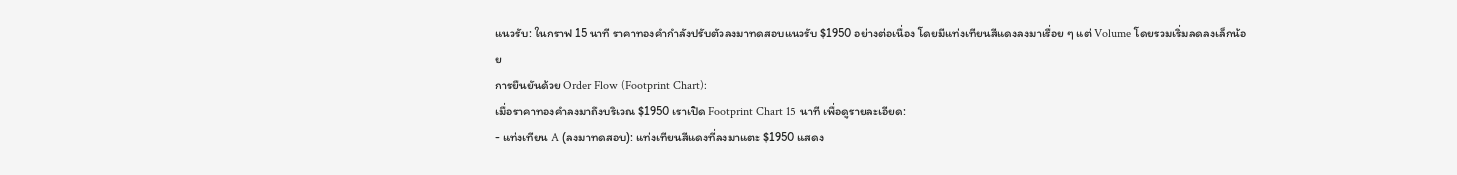แนวรับ: ในกราฟ 15 นาที ราคาทองคำกำลังปรับตัวลงมาทดสอบแนวรับ $1950 อย่างต่อเนื่อง โดยมีแท่งเทียนสีแดงลงมาเรื่อย ๆ แต่ Volume โดยรวมเริ่มลดลงเล็กน้อย
การยืนยันด้วย Order Flow (Footprint Chart):
เมื่อราคาทองคำลงมาถึงบริเวณ $1950 เราเปิด Footprint Chart 15 นาที เพื่อดูรายละเอียด:
- แท่งเทียน A (ลงมาทดสอบ): แท่งเทียนสีแดงที่ลงมาแตะ $1950 แสดง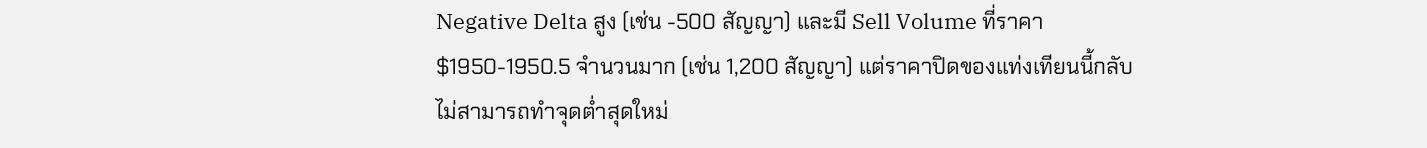Negative Delta สูง (เช่น -500 สัญญา) และมี Sell Volume ที่ราคา $1950-1950.5 จำนวนมาก (เช่น 1,200 สัญญา) แต่ราคาปิดของแท่งเทียนนี้กลับไม่สามารถทำจุดต่ำสุดใหม่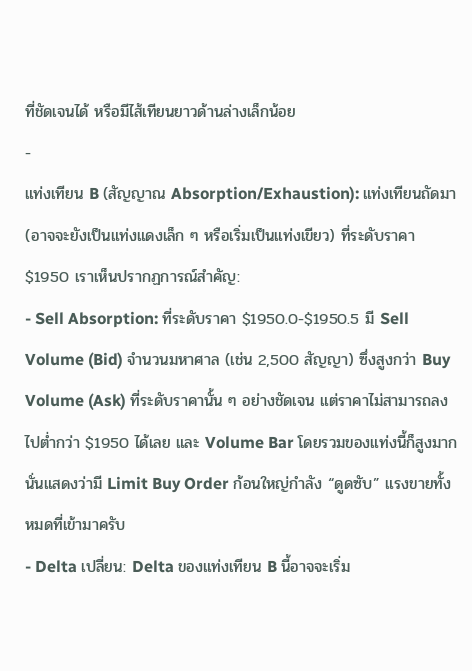ที่ชัดเจนได้ หรือมีไส้เทียนยาวด้านล่างเล็กน้อย
-
แท่งเทียน B (สัญญาณ Absorption/Exhaustion): แท่งเทียนถัดมา (อาจจะยังเป็นแท่งแดงเล็ก ๆ หรือเริ่มเป็นแท่งเขียว) ที่ระดับราคา $1950 เราเห็นปรากฏการณ์สำคัญ:
- Sell Absorption: ที่ระดับราคา $1950.0-$1950.5 มี Sell Volume (Bid) จำนวนมหาศาล (เช่น 2,500 สัญญา) ซึ่งสูงกว่า Buy Volume (Ask) ที่ระดับราคานั้น ๆ อย่างชัดเจน แต่ราคาไม่สามารถลงไปต่ำกว่า $1950 ได้เลย และ Volume Bar โดยรวมของแท่งนี้ก็สูงมาก นั่นแสดงว่ามี Limit Buy Order ก้อนใหญ่กำลัง “ดูดซับ” แรงขายทั้งหมดที่เข้ามาครับ
- Delta เปลี่ยน: Delta ของแท่งเทียน B นี้อาจจะเริ่ม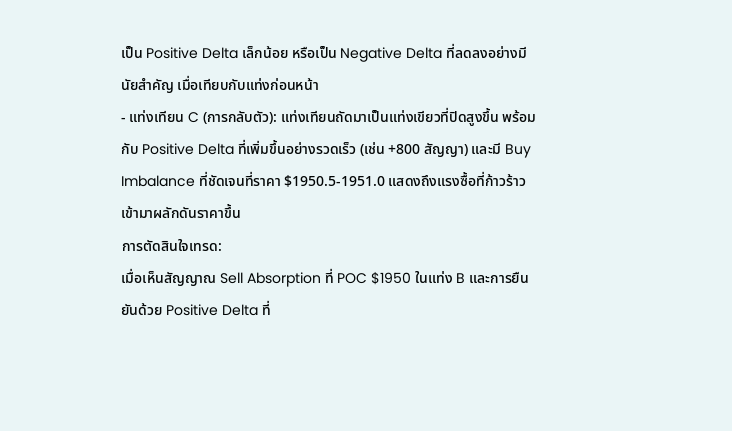เป็น Positive Delta เล็กน้อย หรือเป็น Negative Delta ที่ลดลงอย่างมีนัยสำคัญ เมื่อเทียบกับแท่งก่อนหน้า
- แท่งเทียน C (การกลับตัว): แท่งเทียนถัดมาเป็นแท่งเขียวที่ปิดสูงขึ้น พร้อมกับ Positive Delta ที่เพิ่มขึ้นอย่างรวดเร็ว (เช่น +800 สัญญา) และมี Buy Imbalance ที่ชัดเจนที่ราคา $1950.5-1951.0 แสดงถึงแรงซื้อที่ก้าวร้าวเข้ามาผลักดันราคาขึ้น
การตัดสินใจเทรด:
เมื่อเห็นสัญญาณ Sell Absorption ที่ POC $1950 ในแท่ง B และการยืนยันด้วย Positive Delta ที่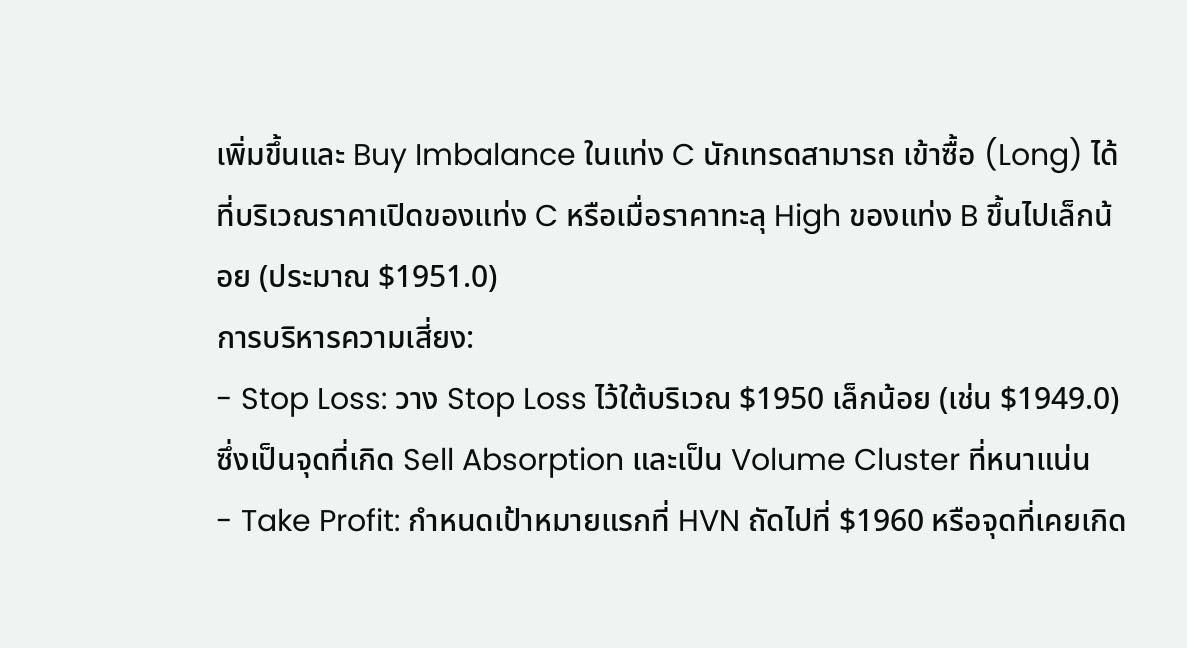เพิ่มขึ้นและ Buy Imbalance ในแท่ง C นักเทรดสามารถ เข้าซื้อ (Long) ได้ที่บริเวณราคาเปิดของแท่ง C หรือเมื่อราคาทะลุ High ของแท่ง B ขึ้นไปเล็กน้อย (ประมาณ $1951.0)
การบริหารความเสี่ยง:
- Stop Loss: วาง Stop Loss ไว้ใต้บริเวณ $1950 เล็กน้อย (เช่น $1949.0) ซึ่งเป็นจุดที่เกิด Sell Absorption และเป็น Volume Cluster ที่หนาแน่น
- Take Profit: กำหนดเป้าหมายแรกที่ HVN ถัดไปที่ $1960 หรือจุดที่เคยเกิด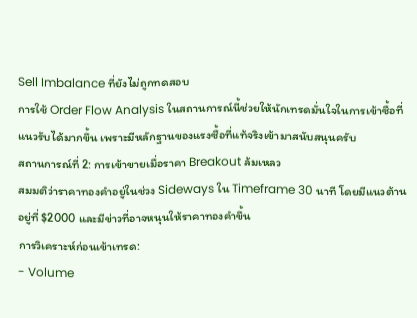Sell Imbalance ที่ยังไม่ถูกทดสอบ
การใช้ Order Flow Analysis ในสถานการณ์นี้ช่วยให้นักเทรดมั่นใจในการเข้าซื้อที่แนวรับได้มากขึ้น เพราะมีหลักฐานของแรงซื้อที่แท้จริงเข้ามาสนับสนุนครับ
สถานการณ์ที่ 2: การเข้าขายเมื่อราคา Breakout ล้มเหลว
สมมติว่าราคาทองคำอยู่ในช่วง Sideways ใน Timeframe 30 นาที โดยมีแนวต้านอยู่ที่ $2000 และมีข่าวที่อาจหนุนให้ราคาทองคำขึ้น
การวิเคราะห์ก่อนเข้าเทรด:
- Volume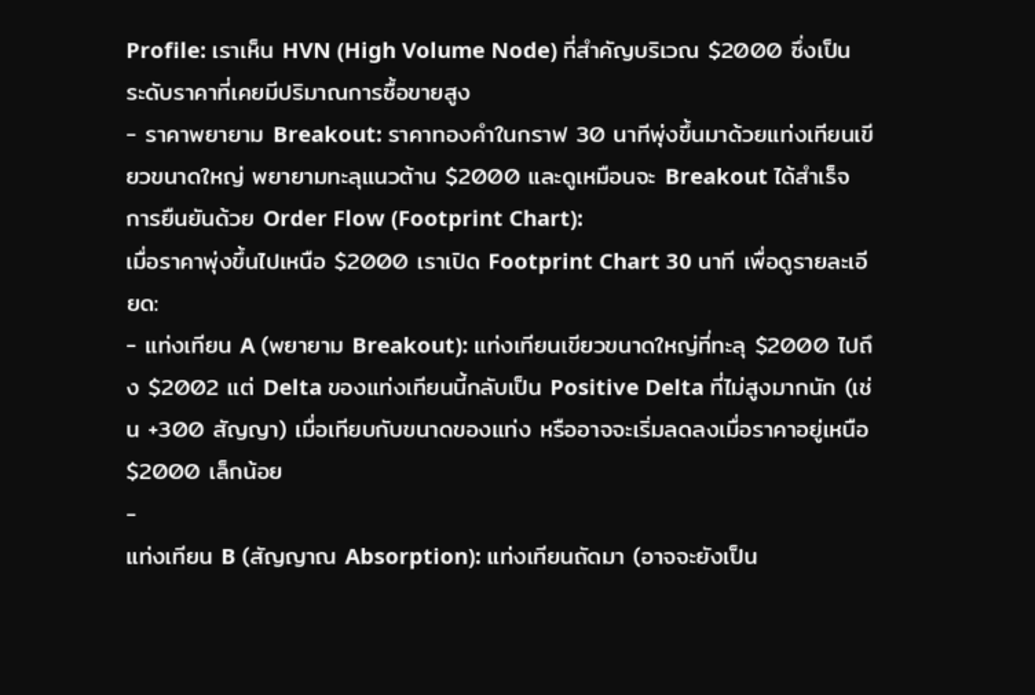Profile: เราเห็น HVN (High Volume Node) ที่สำคัญบริเวณ $2000 ซึ่งเป็นระดับราคาที่เคยมีปริมาณการซื้อขายสูง
- ราคาพยายาม Breakout: ราคาทองคำในกราฟ 30 นาทีพุ่งขึ้นมาด้วยแท่งเทียนเขียวขนาดใหญ่ พยายามทะลุแนวต้าน $2000 และดูเหมือนจะ Breakout ได้สำเร็จ
การยืนยันด้วย Order Flow (Footprint Chart):
เมื่อราคาพุ่งขึ้นไปเหนือ $2000 เราเปิด Footprint Chart 30 นาที เพื่อดูรายละเอียด:
- แท่งเทียน A (พยายาม Breakout): แท่งเทียนเขียวขนาดใหญ่ที่ทะลุ $2000 ไปถึง $2002 แต่ Delta ของแท่งเทียนนี้กลับเป็น Positive Delta ที่ไม่สูงมากนัก (เช่น +300 สัญญา) เมื่อเทียบกับขนาดของแท่ง หรืออาจจะเริ่มลดลงเมื่อราคาอยู่เหนือ $2000 เล็กน้อย
-
แท่งเทียน B (สัญญาณ Absorption): แท่งเทียนถัดมา (อาจจะยังเป็น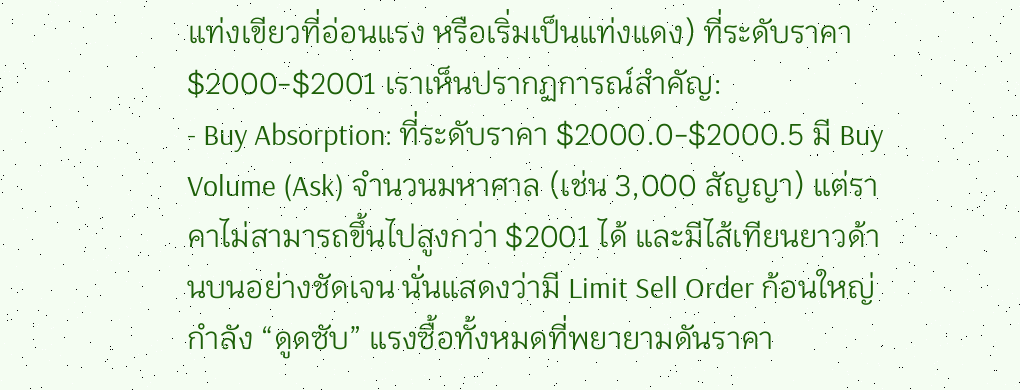แท่งเขียวที่อ่อนแรง หรือเริ่มเป็นแท่งแดง) ที่ระดับราคา $2000-$2001 เราเห็นปรากฏการณ์สำคัญ:
- Buy Absorption: ที่ระดับราคา $2000.0-$2000.5 มี Buy Volume (Ask) จำนวนมหาศาล (เช่น 3,000 สัญญา) แต่ราคาไม่สามารถขึ้นไปสูงกว่า $2001 ได้ และมีไส้เทียนยาวด้านบนอย่างชัดเจน นั่นแสดงว่ามี Limit Sell Order ก้อนใหญ่กำลัง “ดูดซับ” แรงซื้อทั้งหมดที่พยายามดันราคา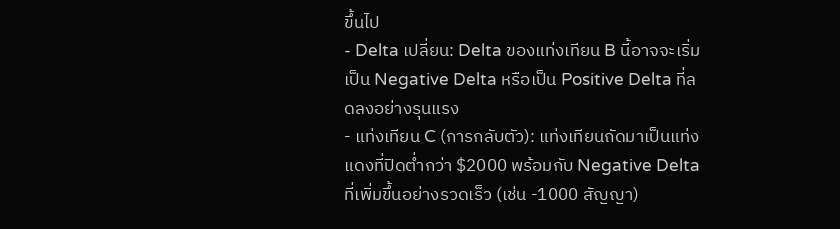ขึ้นไป
- Delta เปลี่ยน: Delta ของแท่งเทียน B นี้อาจจะเริ่มเป็น Negative Delta หรือเป็น Positive Delta ที่ลดลงอย่างรุนแรง
- แท่งเทียน C (การกลับตัว): แท่งเทียนถัดมาเป็นแท่งแดงที่ปิดต่ำกว่า $2000 พร้อมกับ Negative Delta ที่เพิ่มขึ้นอย่างรวดเร็ว (เช่น -1000 สัญญา)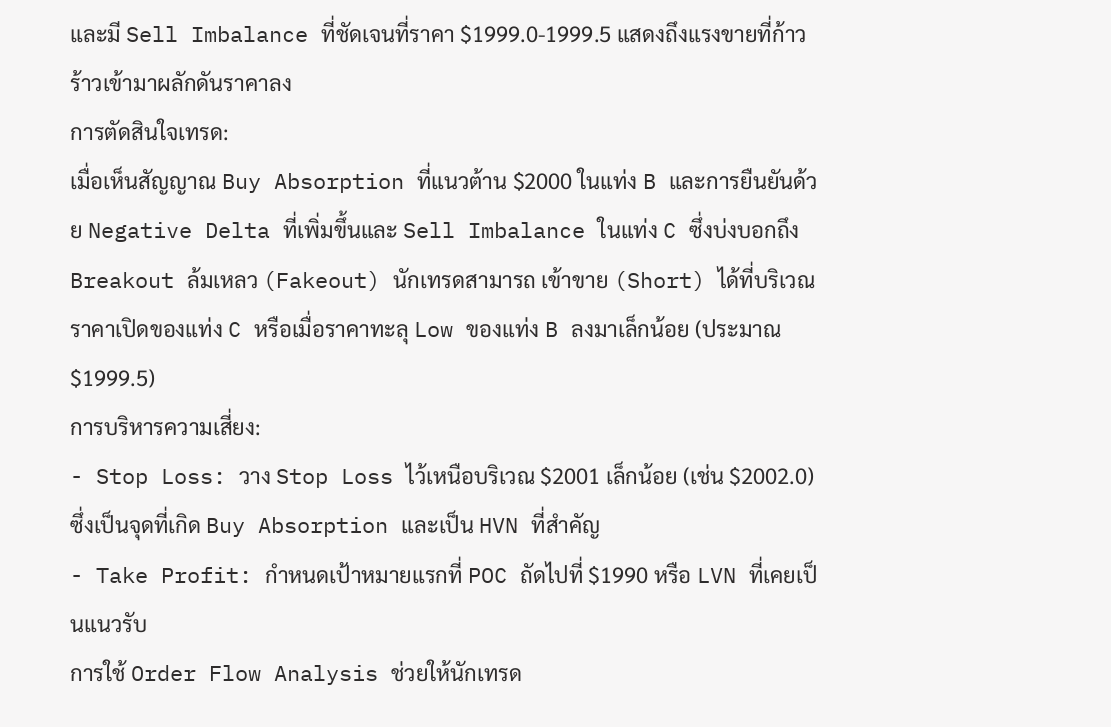และมี Sell Imbalance ที่ชัดเจนที่ราคา $1999.0-1999.5 แสดงถึงแรงขายที่ก้าวร้าวเข้ามาผลักดันราคาลง
การตัดสินใจเทรด:
เมื่อเห็นสัญญาณ Buy Absorption ที่แนวต้าน $2000 ในแท่ง B และการยืนยันด้วย Negative Delta ที่เพิ่มขึ้นและ Sell Imbalance ในแท่ง C ซึ่งบ่งบอกถึง Breakout ล้มเหลว (Fakeout) นักเทรดสามารถ เข้าขาย (Short) ได้ที่บริเวณราคาเปิดของแท่ง C หรือเมื่อราคาทะลุ Low ของแท่ง B ลงมาเล็กน้อย (ประมาณ $1999.5)
การบริหารความเสี่ยง:
- Stop Loss: วาง Stop Loss ไว้เหนือบริเวณ $2001 เล็กน้อย (เช่น $2002.0) ซึ่งเป็นจุดที่เกิด Buy Absorption และเป็น HVN ที่สำคัญ
- Take Profit: กำหนดเป้าหมายแรกที่ POC ถัดไปที่ $1990 หรือ LVN ที่เคยเป็นแนวรับ
การใช้ Order Flow Analysis ช่วยให้นักเทรด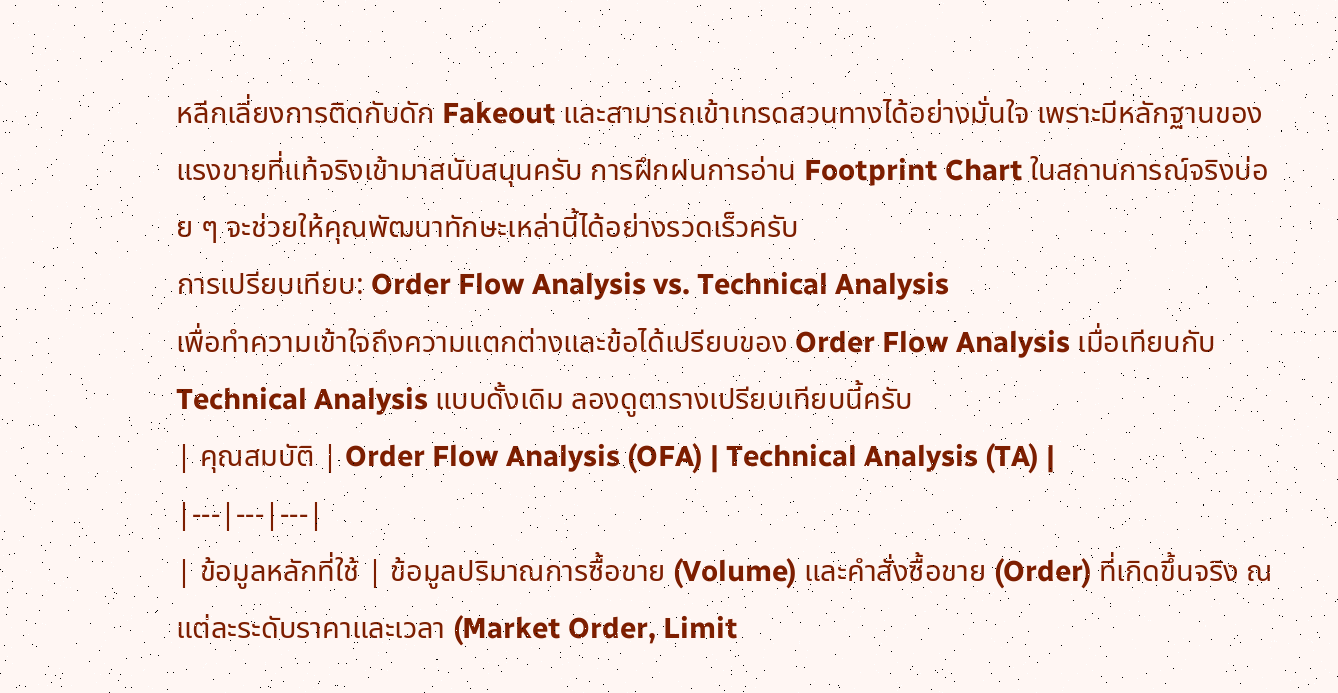หลีกเลี่ยงการติดกับดัก Fakeout และสามารถเข้าเทรดสวนทางได้อย่างมั่นใจ เพราะมีหลักฐานของแรงขายที่แท้จริงเข้ามาสนับสนุนครับ การฝึกฝนการอ่าน Footprint Chart ในสถานการณ์จริงบ่อย ๆ จะช่วยให้คุณพัฒนาทักษะเหล่านี้ได้อย่างรวดเร็วครับ
การเปรียบเทียบ: Order Flow Analysis vs. Technical Analysis
เพื่อทำความเข้าใจถึงความแตกต่างและข้อได้เปรียบของ Order Flow Analysis เมื่อเทียบกับ Technical Analysis แบบดั้งเดิม ลองดูตารางเปรียบเทียบนี้ครับ
| คุณสมบัติ | Order Flow Analysis (OFA) | Technical Analysis (TA) |
|---|---|---|
| ข้อมูลหลักที่ใช้ | ข้อมูลปริมาณการซื้อขาย (Volume) และคำสั่งซื้อขาย (Order) ที่เกิดขึ้นจริง ณ แต่ละระดับราคาและเวลา (Market Order, Limit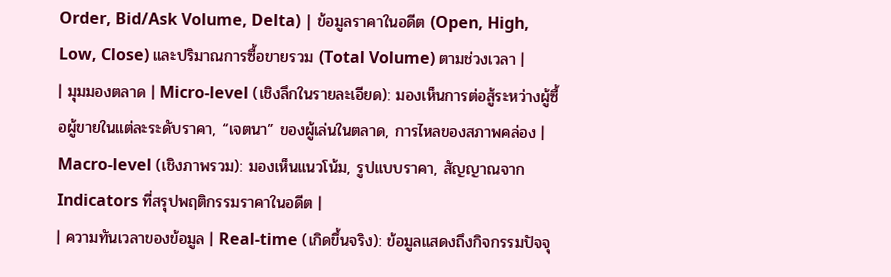Order, Bid/Ask Volume, Delta) | ข้อมูลราคาในอดีต (Open, High, Low, Close) และปริมาณการซื้อขายรวม (Total Volume) ตามช่วงเวลา |
| มุมมองตลาด | Micro-level (เชิงลึกในรายละเอียด): มองเห็นการต่อสู้ระหว่างผู้ซื้อผู้ขายในแต่ละระดับราคา, “เจตนา” ของผู้เล่นในตลาด, การไหลของสภาพคล่อง | Macro-level (เชิงภาพรวม): มองเห็นแนวโน้ม, รูปแบบราคา, สัญญาณจาก Indicators ที่สรุปพฤติกรรมราคาในอดีต |
| ความทันเวลาของข้อมูล | Real-time (เกิดขึ้นจริง): ข้อมูลแสดงถึงกิจกรรมปัจจุ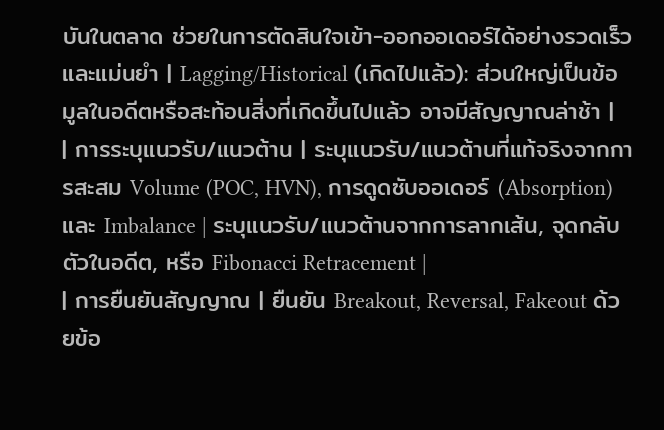บันในตลาด ช่วยในการตัดสินใจเข้า-ออกออเดอร์ได้อย่างรวดเร็วและแม่นยำ | Lagging/Historical (เกิดไปแล้ว): ส่วนใหญ่เป็นข้อมูลในอดีตหรือสะท้อนสิ่งที่เกิดขึ้นไปแล้ว อาจมีสัญญาณล่าช้า |
| การระบุแนวรับ/แนวต้าน | ระบุแนวรับ/แนวต้านที่แท้จริงจากการสะสม Volume (POC, HVN), การดูดซับออเดอร์ (Absorption) และ Imbalance | ระบุแนวรับ/แนวต้านจากการลากเส้น, จุดกลับตัวในอดีต, หรือ Fibonacci Retracement |
| การยืนยันสัญญาณ | ยืนยัน Breakout, Reversal, Fakeout ด้วยข้อ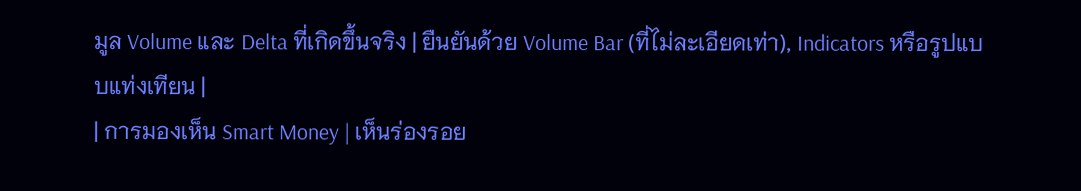มูล Volume และ Delta ที่เกิดขึ้นจริง | ยืนยันด้วย Volume Bar (ที่ไม่ละเอียดเท่า), Indicators หรือรูปแบบแท่งเทียน |
| การมองเห็น Smart Money | เห็นร่องรอย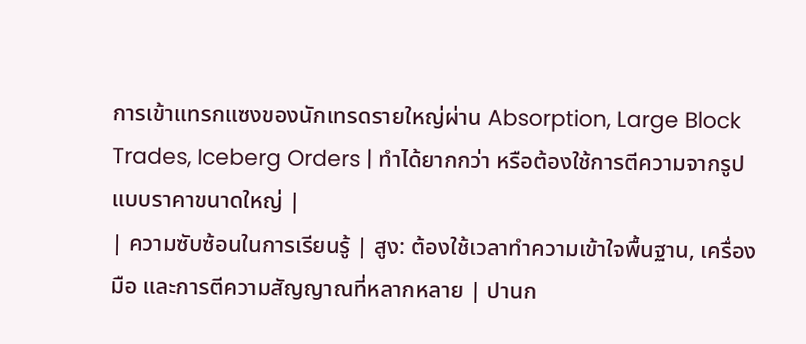การเข้าแทรกแซงของนักเทรดรายใหญ่ผ่าน Absorption, Large Block Trades, Iceberg Orders | ทำได้ยากกว่า หรือต้องใช้การตีความจากรูปแบบราคาขนาดใหญ่ |
| ความซับซ้อนในการเรียนรู้ | สูง: ต้องใช้เวลาทำความเข้าใจพื้นฐาน, เครื่องมือ และการตีความสัญญาณที่หลากหลาย | ปานก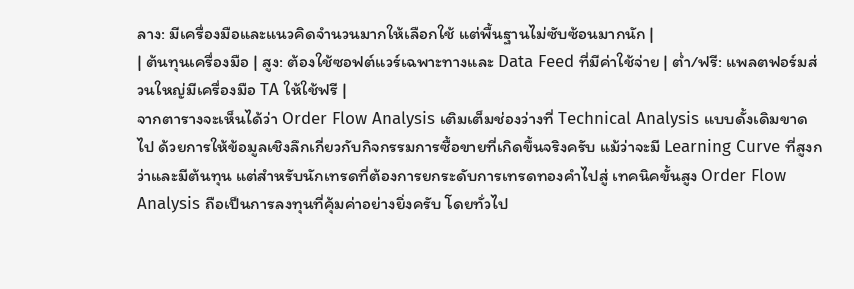ลาง: มีเครื่องมือและแนวคิดจำนวนมากให้เลือกใช้ แต่พื้นฐานไม่ซับซ้อนมากนัก |
| ต้นทุนเครื่องมือ | สูง: ต้องใช้ซอฟต์แวร์เฉพาะทางและ Data Feed ที่มีค่าใช้จ่าย | ต่ำ/ฟรี: แพลตฟอร์มส่วนใหญ่มีเครื่องมือ TA ให้ใช้ฟรี |
จากตารางจะเห็นได้ว่า Order Flow Analysis เติมเต็มช่องว่างที่ Technical Analysis แบบดั้งเดิมขาดไป ด้วยการให้ข้อมูลเชิงลึกเกี่ยวกับกิจกรรมการซื้อขายที่เกิดขึ้นจริงครับ แม้ว่าจะมี Learning Curve ที่สูงกว่าและมีต้นทุน แต่สำหรับนักเทรดที่ต้องการยกระดับการเทรดทองคำไปสู่ เทคนิคขั้นสูง Order Flow Analysis ถือเป็นการลงทุนที่คุ้มค่าอย่างยิ่งครับ โดยทั่วไป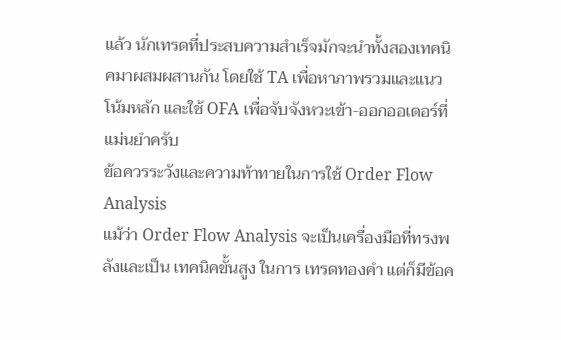แล้ว นักเทรดที่ประสบความสำเร็จมักจะนำทั้งสองเทคนิคมาผสมผสานกัน โดยใช้ TA เพื่อหาภาพรวมและแนวโน้มหลัก และใช้ OFA เพื่อจับจังหวะเข้า-ออกออเดอร์ที่แม่นยำครับ
ข้อควรระวังและความท้าทายในการใช้ Order Flow Analysis
แม้ว่า Order Flow Analysis จะเป็นเครื่องมือที่ทรงพลังและเป็น เทคนิคขั้นสูง ในการ เทรดทองคำ แต่ก็มีข้อค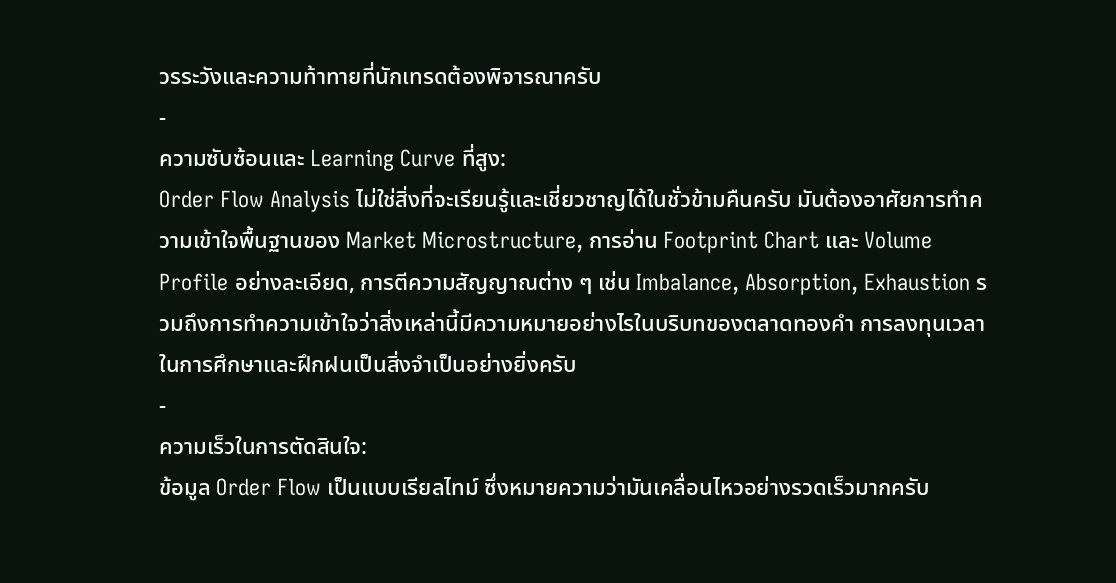วรระวังและความท้าทายที่นักเทรดต้องพิจารณาครับ
-
ความซับซ้อนและ Learning Curve ที่สูง:
Order Flow Analysis ไม่ใช่สิ่งที่จะเรียนรู้และเชี่ยวชาญได้ในชั่วข้ามคืนครับ มันต้องอาศัยการทำความเข้าใจพื้นฐานของ Market Microstructure, การอ่าน Footprint Chart และ Volume Profile อย่างละเอียด, การตีความสัญญาณต่าง ๆ เช่น Imbalance, Absorption, Exhaustion รวมถึงการทำความเข้าใจว่าสิ่งเหล่านี้มีความหมายอย่างไรในบริบทของตลาดทองคำ การลงทุนเวลาในการศึกษาและฝึกฝนเป็นสิ่งจำเป็นอย่างยิ่งครับ
-
ความเร็วในการตัดสินใจ:
ข้อมูล Order Flow เป็นแบบเรียลไทม์ ซึ่งหมายความว่ามันเคลื่อนไหวอย่างรวดเร็วมากครับ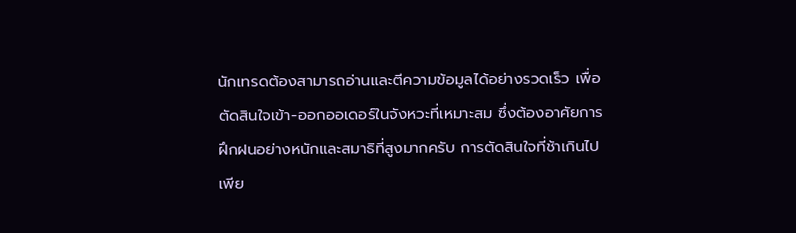นักเทรดต้องสามารถอ่านและตีความข้อมูลได้อย่างรวดเร็ว เพื่อตัดสินใจเข้า-ออกออเดอร์ในจังหวะที่เหมาะสม ซึ่งต้องอาศัยการฝึกฝนอย่างหนักและสมาธิที่สูงมากครับ การตัดสินใจที่ช้าเกินไปเพีย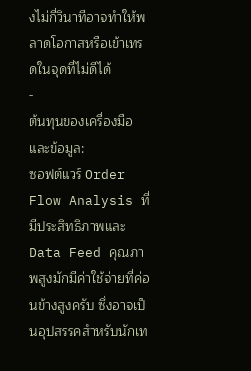งไม่กี่วินาทีอาจทำให้พลาดโอกาสหรือเข้าเทรดในจุดที่ไม่ดีได้
-
ต้นทุนของเครื่องมือและข้อมูล:
ซอฟต์แวร์ Order Flow Analysis ที่มีประสิทธิภาพและ Data Feed คุณภาพสูงมักมีค่าใช้จ่ายที่ค่อนข้างสูงครับ ซึ่งอาจเป็นอุปสรรคสำหรับนักเท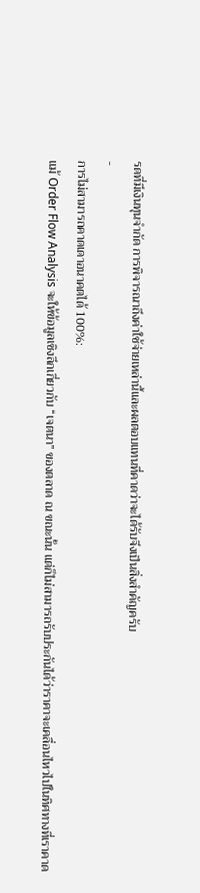รดที่มีเงินทุนจำกัด การพิจารณาถึงค่าใช้จ่ายเหล่านี้และผลตอบแทนที่คาดว่าจะได้รับจึงเป็นสิ่งสำคัญครับ
-
การไม่สามารถคาดเดาอนาคตได้ 100%:
แม้ Order Flow Analysis จะให้ข้อมูลเชิงลึกเกี่ยวกับ “เจตนา” ของตลาด ณ ขณะนั้น แต่ก็ไม่สามารถรับประกันได้ว่าราคาจะเคลื่อนไหวไปในทิศทางที่เราคาด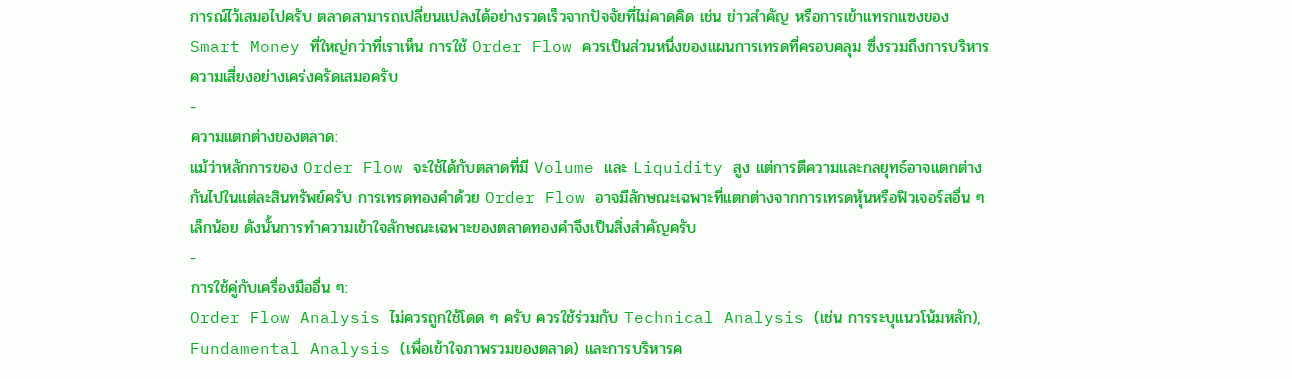การณ์ไว้เสมอไปครับ ตลาดสามารถเปลี่ยนแปลงได้อย่างรวดเร็วจากปัจจัยที่ไม่คาดคิด เช่น ข่าวสำคัญ หรือการเข้าแทรกแซงของ Smart Money ที่ใหญ่กว่าที่เราเห็น การใช้ Order Flow ควรเป็นส่วนหนึ่งของแผนการเทรดที่ครอบคลุม ซึ่งรวมถึงการบริหารความเสี่ยงอย่างเคร่งครัดเสมอครับ
-
ความแตกต่างของตลาด:
แม้ว่าหลักการของ Order Flow จะใช้ได้กับตลาดที่มี Volume และ Liquidity สูง แต่การตีความและกลยุทธ์อาจแตกต่างกันไปในแต่ละสินทรัพย์ครับ การเทรดทองคำด้วย Order Flow อาจมีลักษณะเฉพาะที่แตกต่างจากการเทรดหุ้นหรือฟิวเจอร์สอื่น ๆ เล็กน้อย ดังนั้นการทำความเข้าใจลักษณะเฉพาะของตลาดทองคำจึงเป็นสิ่งสำคัญครับ
-
การใช้คู่กับเครื่องมืออื่น ๆ:
Order Flow Analysis ไม่ควรถูกใช้โดด ๆ ครับ ควรใช้ร่วมกับ Technical Analysis (เช่น การระบุแนวโน้มหลัก), Fundamental Analysis (เพื่อเข้าใจภาพรวมของตลาด) และการบริหารค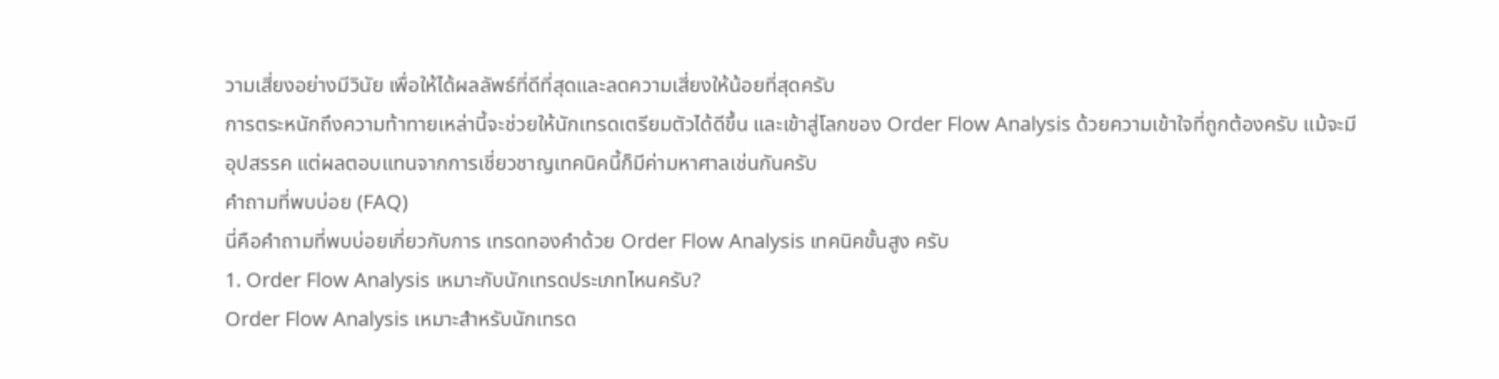วามเสี่ยงอย่างมีวินัย เพื่อให้ได้ผลลัพธ์ที่ดีที่สุดและลดความเสี่ยงให้น้อยที่สุดครับ
การตระหนักถึงความท้าทายเหล่านี้จะช่วยให้นักเทรดเตรียมตัวได้ดีขึ้น และเข้าสู่โลกของ Order Flow Analysis ด้วยความเข้าใจที่ถูกต้องครับ แม้จะมีอุปสรรค แต่ผลตอบแทนจากการเชี่ยวชาญเทคนิคนี้ก็มีค่ามหาศาลเช่นกันครับ
คำถามที่พบบ่อย (FAQ)
นี่คือคำถามที่พบบ่อยเกี่ยวกับการ เทรดทองคำด้วย Order Flow Analysis เทคนิคขั้นสูง ครับ
1. Order Flow Analysis เหมาะกับนักเทรดประเภทไหนครับ?
Order Flow Analysis เหมาะสำหรับนักเทรด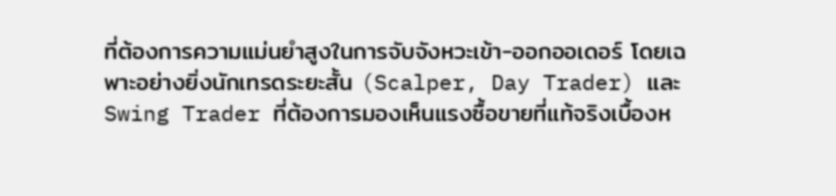ที่ต้องการความแม่นยำสูงในการจับจังหวะเข้า-ออกออเดอร์ โดยเฉพาะอย่างยิ่งนักเทรดระยะสั้น (Scalper, Day Trader) และ Swing Trader ที่ต้องการมองเห็นแรงซื้อขายที่แท้จริงเบื้องห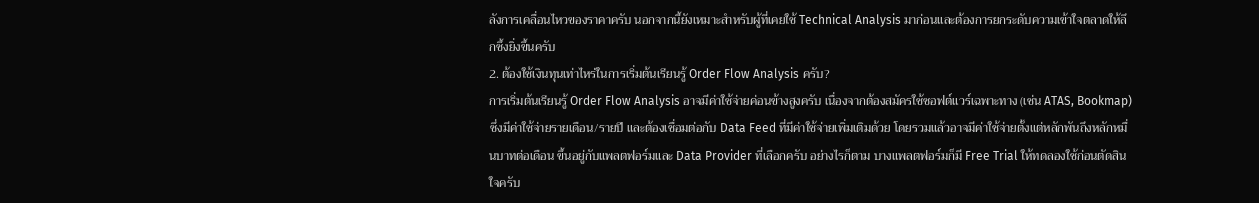ลังการเคลื่อนไหวของราคาครับ นอกจากนี้ยังเหมาะสำหรับผู้ที่เคยใช้ Technical Analysis มาก่อนและต้องการยกระดับความเข้าใจตลาดให้ลึกซึ้งยิ่งขึ้นครับ
2. ต้องใช้เงินทุนเท่าไหร่ในการเริ่มต้นเรียนรู้ Order Flow Analysis ครับ?
การเริ่มต้นเรียนรู้ Order Flow Analysis อาจมีค่าใช้จ่ายค่อนข้างสูงครับ เนื่องจากต้องสมัครใช้ซอฟต์แวร์เฉพาะทาง (เช่น ATAS, Bookmap) ซึ่งมีค่าใช้จ่ายรายเดือน/รายปี และต้องเชื่อมต่อกับ Data Feed ที่มีค่าใช้จ่ายเพิ่มเติมด้วย โดยรวมแล้วอาจมีค่าใช้จ่ายตั้งแต่หลักพันถึงหลักหมื่นบาทต่อเดือน ขึ้นอยู่กับแพลตฟอร์มและ Data Provider ที่เลือกครับ อย่างไรก็ตาม บางแพลตฟอร์มก็มี Free Trial ให้ทดลองใช้ก่อนตัดสินใจครับ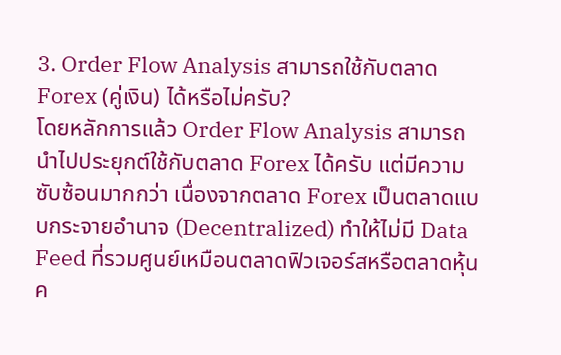3. Order Flow Analysis สามารถใช้กับตลาด Forex (คู่เงิน) ได้หรือไม่ครับ?
โดยหลักการแล้ว Order Flow Analysis สามารถนำไปประยุกต์ใช้กับตลาด Forex ได้ครับ แต่มีความซับซ้อนมากกว่า เนื่องจากตลาด Forex เป็นตลาดแบบกระจายอำนาจ (Decentralized) ทำให้ไม่มี Data Feed ที่รวมศูนย์เหมือนตลาดฟิวเจอร์สหรือตลาดหุ้นค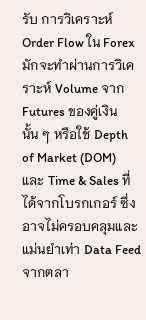รับ การวิเคราะห์ Order Flow ใน Forex มักจะทำผ่านการวิเคราะห์ Volume จาก Futures ของคู่เงินนั้น ๆ หรือใช้ Depth of Market (DOM) และ Time & Sales ที่ได้จากโบรกเกอร์ ซึ่งอาจไม่ครอบคลุมและแม่นยำเท่า Data Feed จากตลา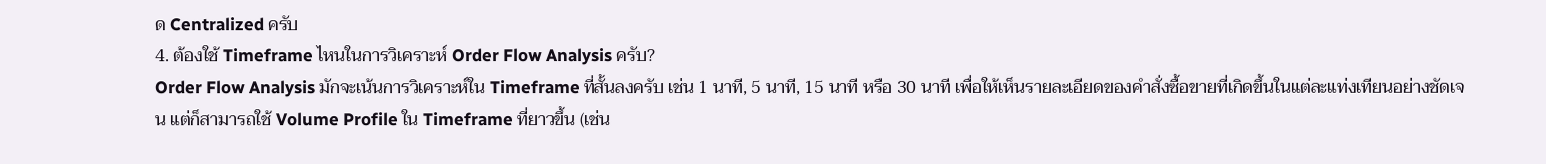ด Centralized ครับ
4. ต้องใช้ Timeframe ไหนในการวิเคราะห์ Order Flow Analysis ครับ?
Order Flow Analysis มักจะเน้นการวิเคราะห์ใน Timeframe ที่สั้นลงครับ เช่น 1 นาที, 5 นาที, 15 นาที หรือ 30 นาที เพื่อให้เห็นรายละเอียดของคำสั่งซื้อขายที่เกิดขึ้นในแต่ละแท่งเทียนอย่างชัดเจน แต่ก็สามารถใช้ Volume Profile ใน Timeframe ที่ยาวขึ้น (เช่น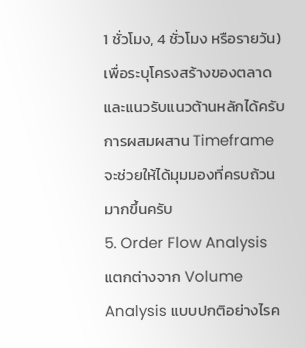1 ชั่วโมง, 4 ชั่วโมง หรือรายวัน) เพื่อระบุโครงสร้างของตลาดและแนวรับแนวต้านหลักได้ครับ การผสมผสาน Timeframe จะช่วยให้ได้มุมมองที่ครบถ้วนมากขึ้นครับ
5. Order Flow Analysis แตกต่างจาก Volume Analysis แบบปกติอย่างไรค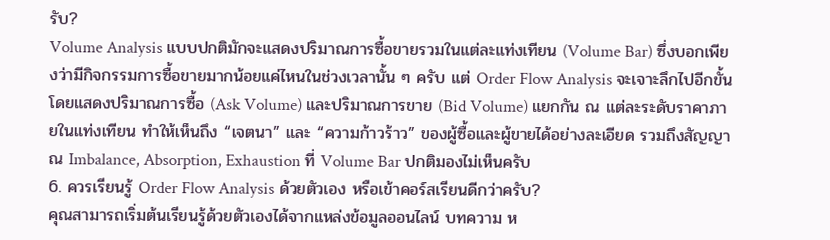รับ?
Volume Analysis แบบปกติมักจะแสดงปริมาณการซื้อขายรวมในแต่ละแท่งเทียน (Volume Bar) ซึ่งบอกเพียงว่ามีกิจกรรมการซื้อขายมากน้อยแค่ไหนในช่วงเวลานั้น ๆ ครับ แต่ Order Flow Analysis จะเจาะลึกไปอีกขั้น โดยแสดงปริมาณการซื้อ (Ask Volume) และปริมาณการขาย (Bid Volume) แยกกัน ณ แต่ละระดับราคาภายในแท่งเทียน ทำให้เห็นถึง “เจตนา” และ “ความก้าวร้าว” ของผู้ซื้อและผู้ขายได้อย่างละเอียด รวมถึงสัญญาณ Imbalance, Absorption, Exhaustion ที่ Volume Bar ปกติมองไม่เห็นครับ
6. ควรเรียนรู้ Order Flow Analysis ด้วยตัวเอง หรือเข้าคอร์สเรียนดีกว่าครับ?
คุณสามารถเริ่มต้นเรียนรู้ด้วยตัวเองได้จากแหล่งข้อมูลออนไลน์ บทความ ห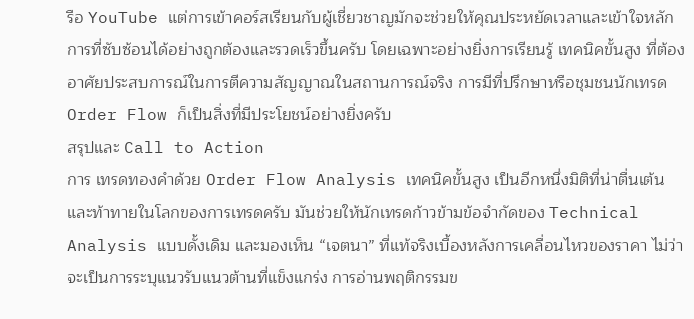รือ YouTube แต่การเข้าคอร์สเรียนกับผู้เชี่ยวชาญมักจะช่วยให้คุณประหยัดเวลาและเข้าใจหลักการที่ซับซ้อนได้อย่างถูกต้องและรวดเร็วขึ้นครับ โดยเฉพาะอย่างยิ่งการเรียนรู้ เทคนิคขั้นสูง ที่ต้องอาศัยประสบการณ์ในการตีความสัญญาณในสถานการณ์จริง การมีที่ปรึกษาหรือชุมชนนักเทรด Order Flow ก็เป็นสิ่งที่มีประโยชน์อย่างยิ่งครับ
สรุปและ Call to Action
การ เทรดทองคำด้วย Order Flow Analysis เทคนิคขั้นสูง เป็นอีกหนึ่งมิติที่น่าตื่นเต้นและท้าทายในโลกของการเทรดครับ มันช่วยให้นักเทรดก้าวข้ามข้อจำกัดของ Technical Analysis แบบดั้งเดิม และมองเห็น “เจตนา” ที่แท้จริงเบื้องหลังการเคลื่อนไหวของราคา ไม่ว่าจะเป็นการระบุแนวรับแนวต้านที่แข็งแกร่ง การอ่านพฤติกรรมข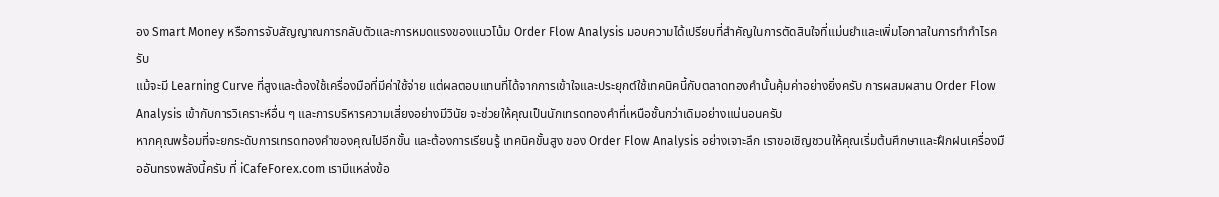อง Smart Money หรือการจับสัญญาณการกลับตัวและการหมดแรงของแนวโน้ม Order Flow Analysis มอบความได้เปรียบที่สำคัญในการตัดสินใจที่แม่นยำและเพิ่มโอกาสในการทำกำไรครับ
แม้จะมี Learning Curve ที่สูงและต้องใช้เครื่องมือที่มีค่าใช้จ่าย แต่ผลตอบแทนที่ได้จากการเข้าใจและประยุกต์ใช้เทคนิคนี้กับตลาดทองคำนั้นคุ้มค่าอย่างยิ่งครับ การผสมผสาน Order Flow Analysis เข้ากับการวิเคราะห์อื่น ๆ และการบริหารความเสี่ยงอย่างมีวินัย จะช่วยให้คุณเป็นนักเทรดทองคำที่เหนือชั้นกว่าเดิมอย่างแน่นอนครับ
หากคุณพร้อมที่จะยกระดับการเทรดทองคำของคุณไปอีกขั้น และต้องการเรียนรู้ เทคนิคขั้นสูง ของ Order Flow Analysis อย่างเจาะลึก เราขอเชิญชวนให้คุณเริ่มต้นศึกษาและฝึกฝนเครื่องมืออันทรงพลังนี้ครับ ที่ iCafeForex.com เรามีแหล่งข้อ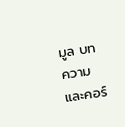มูล บทความ และคอร์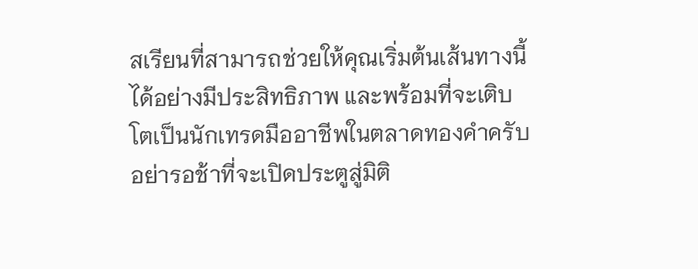สเรียนที่สามารถช่วยให้คุณเริ่มต้นเส้นทางนี้ได้อย่างมีประสิทธิภาพ และพร้อมที่จะเติบโตเป็นนักเทรดมืออาชีพในตลาดทองคำครับ
อย่ารอช้าที่จะเปิดประตูสู่มิติ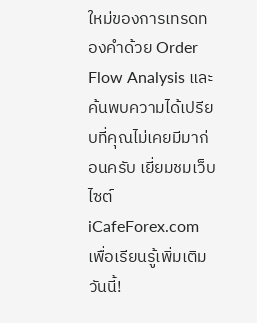ใหม่ของการเทรดทองคำด้วย Order Flow Analysis และค้นพบความได้เปรียบที่คุณไม่เคยมีมาก่อนครับ เยี่ยมชมเว็บไซต์ iCafeForex.com เพื่อเรียนรู้เพิ่มเติมวันนี้!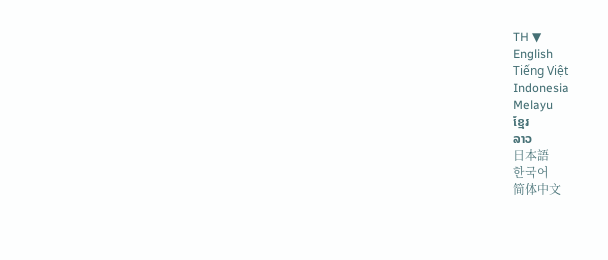TH ▼
English
Tiếng Việt
Indonesia
Melayu
ខ្មែរ
ລາວ
日本語
한국어
简体中文